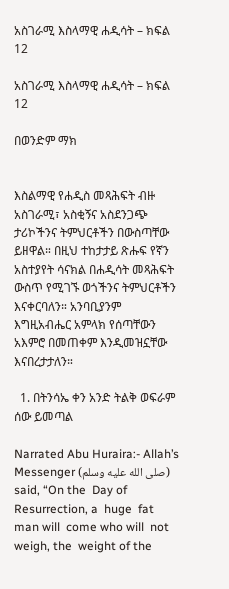አስገራሚ እስላማዊ ሐዲሳት – ክፍል 12

አስገራሚ እስላማዊ ሐዲሳት – ክፍል 12

በወንድም ማክ


እስልማዊ የሐዲስ መጻሕፍት ብዙ አስገራሚ፣ አስቂኝና አስደንጋጭ ታሪኮችንና ትምህርቶችን በውስጣቸው ይዘዋል። በዚህ ተከታታይ ጽሑፍ የኛን አስተያየት ሳናክል በሐዲሳት መጻሕፍት ውስጥ የሚገኙ ወጎችንና ትምህርቶችን እናቀርባለን። አንባቢያንም እግዚአብሔር አምላክ የሰጣቸውን አእምሮ በመጠቀም እንዲመዝኗቸው እናበረታታለን።

  1. በትንሳኤ ቀን አንድ ትልቅ ወፍራም ሰው ይመጣል

Narrated Abu Huraira:- Allah’s Messenger (صلى الله عليه وسلم) said, “On the  Day of  Resurrection, a  huge  fat  man will  come who will  not  weigh, the  weight of the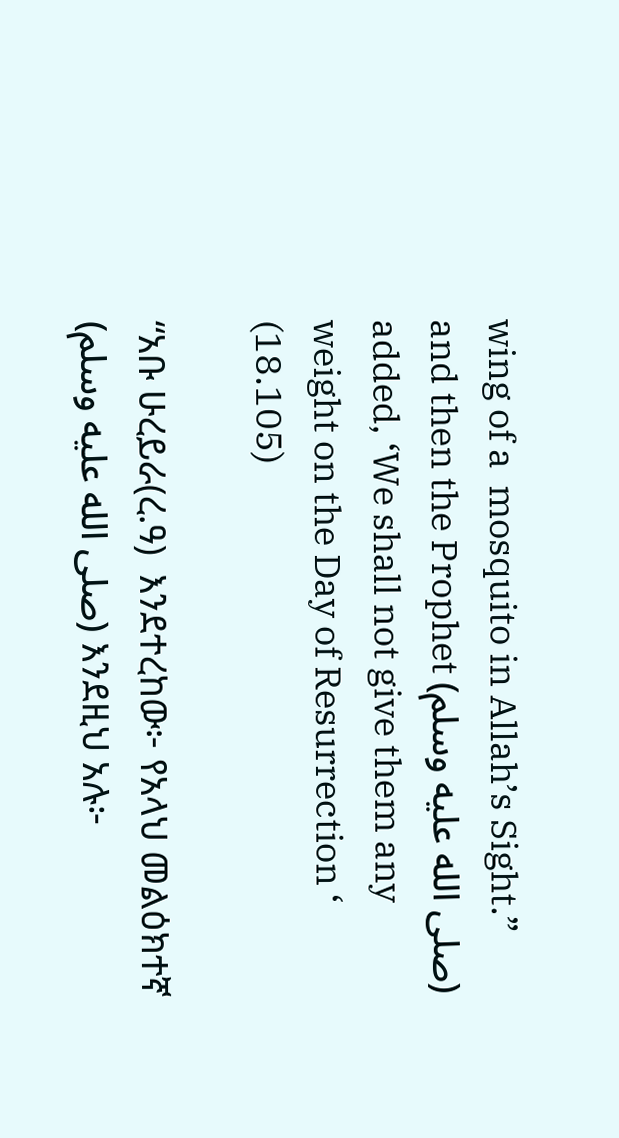wing of a  mosquito in Allah’s Sight.” and then the Prophet (صلى الله عليه وسلم) added, ‘We shall not give them any weight on the Day of Resurrection ‘ (18.105)

“አቡ ሁረይራ(ረ.ዓ)  እንደተረከው፦ የአላህ መልዕክተኛ (صلى الله عليه وسلم) እንደዚህ አሉ፦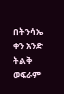በትንሳኤ  ቀን አንድ ትልቅ ወፍራም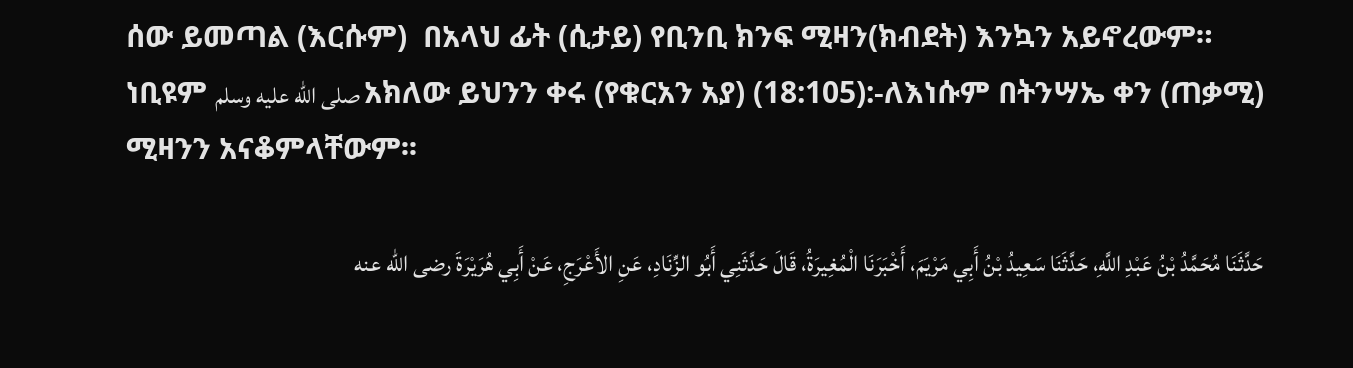ሰው ይመጣል (እርሱም)  በአላህ ፊት (ሲታይ) የቢንቢ ክንፍ ሚዛን(ክብደት) እንኳን አይኖረውም። ነቢዩም صلى الله عليه وسلم አክለው ይህንን ቀሩ (የቁርአን አያ) (18:105):-ለእነሱም በትንሣኤ ቀን (ጠቃሚ) ሚዛንን አናቆምላቸውም፡፡

حَدَّثَنَا مُحَمَّدُ بْنُ عَبْدِ اللَّهِ، حَدَّثَنَا سَعِيدُ بْنُ أَبِي مَرْيَمَ، أَخْبَرَنَا الْمُغِيرَةُ، قَالَ حَدَّثَنِي أَبُو الزِّنَادِ، عَنِ الأَعْرَجِ، عَنْ أَبِي هُرَيْرَةَ رضى الله عنه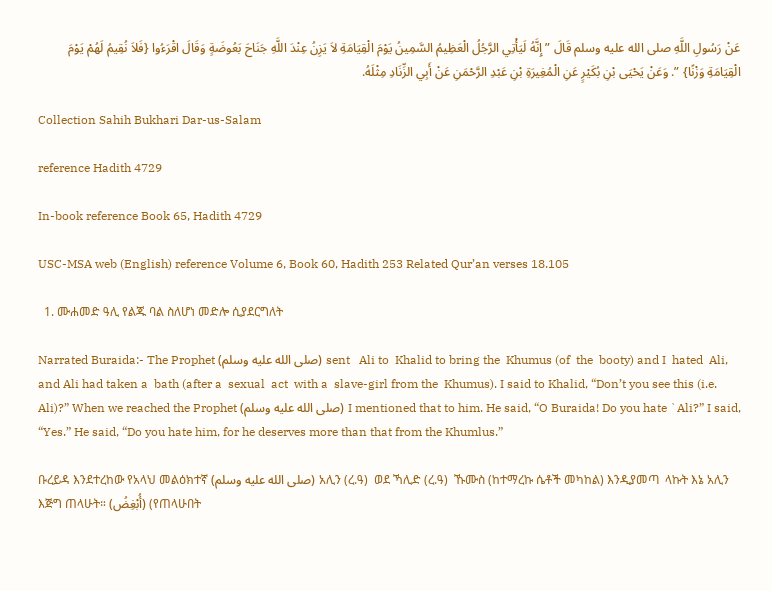عَنْ رَسُولِ اللَّهِ صلى الله عليه وسلم قَالَ ” إِنَّهُ لَيَأْتِي الرَّجُلُ الْعَظِيمُ السَّمِينُ يَوْمَ الْقِيَامَةِ لاَ يَزِنُ عِنْدَ اللَّهِ جَنَاحَ بَعُوضَةٍ وَقَالَ اقْرَءُوا {فَلاَ نُقِيمُ لَهُمْ يَوْمَ الْقِيَامَةِ وَزْنًا} ”. وَعَنْ يَحْيَى بْنِ بُكَيْرٍ عَنِ الْمُغِيرَةِ بْنِ عَبْدِ الرَّحْمَنِ عَنْ أَبِي الزِّنَادِ مِثْلَهُ.

Collection Sahih Bukhari Dar-us-Salam

reference Hadith 4729

In-book reference Book 65, Hadith 4729

USC-MSA web (English) reference Volume 6, Book 60, Hadith 253 Related Qur’an verses 18.105

  1. ሙሐመድ ዓሊ የልጁ ባል ስለሆነ መድሎ ሲያደርግለት

Narrated Buraida:- The Prophet (صلى الله عليه وسلم) sent   Ali to  Khalid to bring the  Khumus (of  the  booty) and I  hated  Ali, and Ali had taken a  bath (after a  sexual  act  with a  slave-girl from the  Khumus). I said to Khalid, “Don’t you see this (i.e. Ali)?” When we reached the Prophet (صلى الله عليه وسلم) I mentioned that to him. He said, “O Buraida! Do you hate `Ali?” I said, “Yes.” He said, “Do you hate him, for he deserves more than that from the Khumlus.”

ቡረይዳ እንደተረከው የአላህ መልዕክተኛ (صلى الله عليه وسلم) አሊን (ረ.ዓ)  ወደ ኻሊድ (ረ.ዓ)  ኹሙስ (ከተማረኩ ሴቶች መካከል) እንዲያመጣ  ላኩት እኔ አሊን  እጅግ ጠላሁት። (أُبْغِضُ) (የጠላሁበት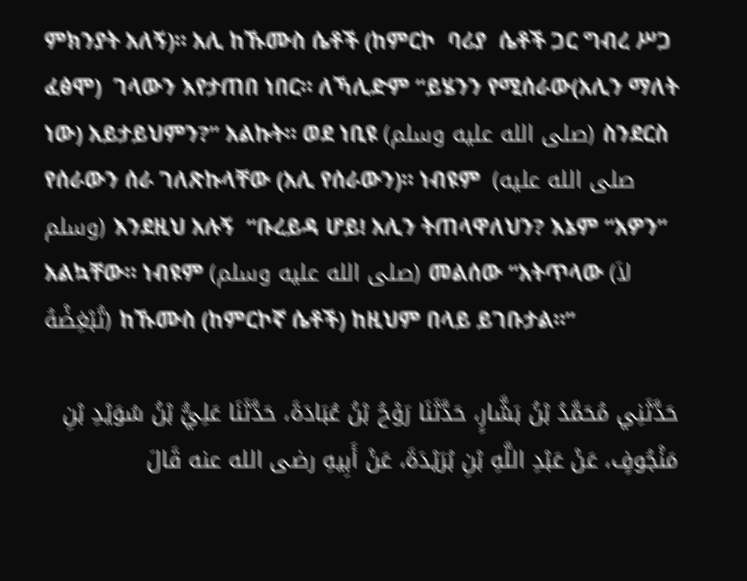ምክንያት አለኝ)። አሊ ከኹሙስ ሴቶች (ከምርኮ  ባሪያ  ሴቶች ጋር ግብረ ሥጋ ፈፅሞ)  ገላውን እየታጠበ ነበር። ለኻሊድም “ይሄንን የሚሰራው(አሊን ማለት ነው) አይታይህምን?” አልኩት። ወደ ነቢዩ (صلى الله عليه وسلم) ስንደርስ የሰራውን ሰራ ገለጽኩላቸው (አሊ የሰራውን)። ነብዩም  (صلى الله عليه وسلم) እንደዚህ አሉኝ  “ቡረይዳ ሆይ! አሊን ትጠላዋለህን? እኔም “አዎን” አልኳቸው። ነብዩም (صلى الله عليه وسلم) መልሰው “አትጥላው (لاَ تُبْغِضْهُ) ከኹሙስ (ከምርኮኛ ሴቶች) ከዚህም በላይ ይገቡታል።”

حَدَّثَنِي مُحَمَّدُ بْنُ بَشَّارٍ، حَدَّثَنَا رَوْحُ بْنُ عُبَادَةَ، حَدَّثَنَا عَلِيُّ بْنُ سُوَيْدِ بْنِ مَنْجُوفٍ، عَنْ عَبْدِ اللَّهِ بْنِ بُرَيْدَةَ، عَنْ أَبِيهِ رضى الله عنه قَالَ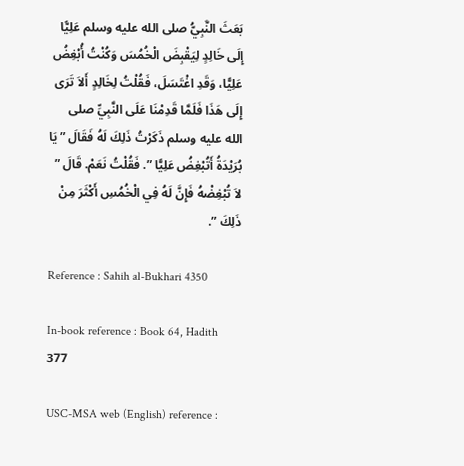بَعَثَ النَّبِيُّ صلى الله عليه وسلم عَلِيًّا إِلَى خَالِدٍ لِيَقْبِضَ الْخُمُسَ وَكُنْتُ أُبْغِضُ عَلِيًّا، وَقَدِ اغْتَسَلَ، فَقُلْتُ لِخَالِدٍ أَلاَ تَرَى إِلَى هَذَا فَلَمَّا قَدِمْنَا عَلَى النَّبِيِّ صلى الله عليه وسلم ذَكَرْتُ ذَلِكَ لَهُ فَقَالَ ” يَا بُرَيْدَةُ أَتُبْغِضُ عَلِيًّا ”. فَقُلْتُ نَعَمْ. قَالَ ” لاَ تُبْغِضْهُ فَإِنَّ لَهُ فِي الْخُمُسِ أَكْثَرَ مِنْ ذَلِكَ ”.

Reference : Sahih al-Bukhari 4350

In-book reference : Book 64, Hadith 377

USC-MSA web (English) reference :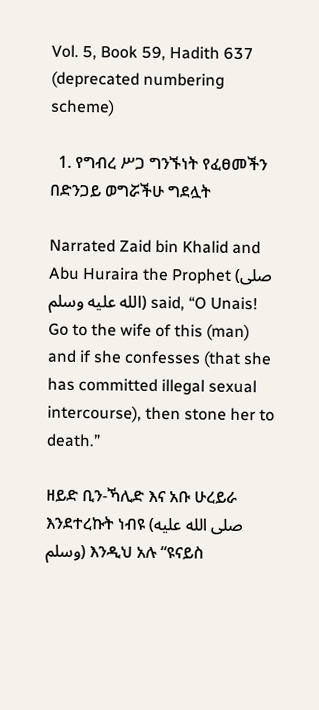Vol. 5, Book 59, Hadith 637  (deprecated numbering scheme)

  1. የግብረ ሥጋ ግንኙነት የፈፀመችን በድንጋይ ወግሯችሁ ግደሏት

Narrated Zaid bin Khalid and Abu Huraira the Prophet (صلى الله عليه وسلم) said, “O Unais!  Go to the wife of this (man) and if she confesses (that she has committed illegal sexual intercourse), then stone her to death.”

ዘይድ ቢን-ኻሊድ እና አቡ ሁረይራ እንደተረኩት ነብዩ (صلى الله عليه وسلم) እንዲህ አሉ “ዩናይስ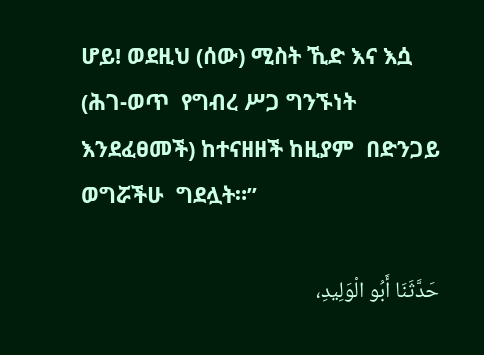ሆይ! ወደዚህ (ሰው) ሚስት ኺድ እና እሷ (ሕገ-ወጥ  የግብረ ሥጋ ግንኙነት እንደፈፀመች) ከተናዘዘች ከዚያም  በድንጋይ  ወግሯችሁ  ግደሏት።”

حَدَّثَنَا أَبُو الْوَلِيدِ،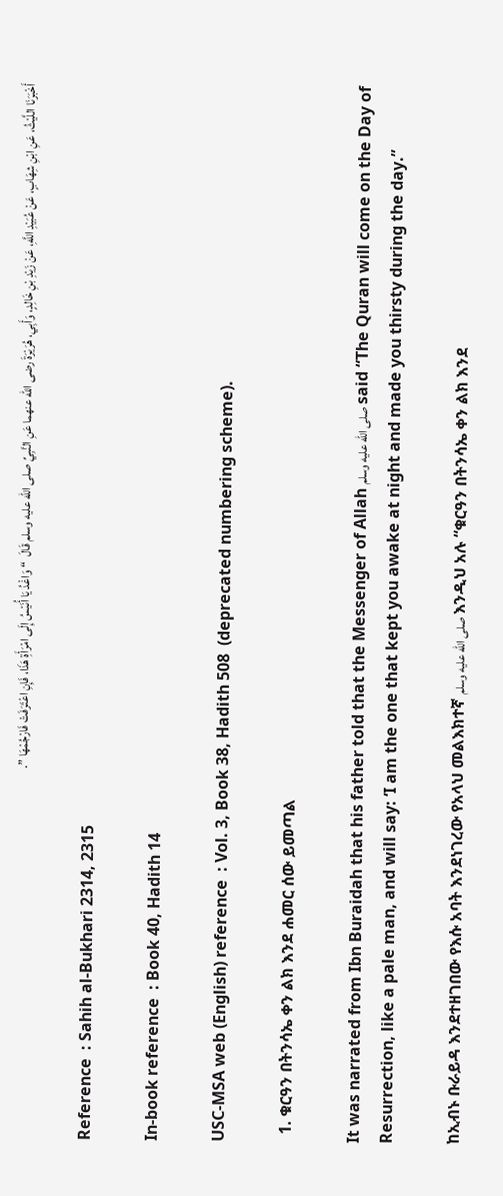أَخْبَرَنَا اللَّيْثُ، عَنِ ابْنِ شِهَابٍ، عَنْ عُبَيْدِ اللَّهِ، عَنْ زَيْدِ بْنِ خَالِدٍ، وَأَبِي، هُرَيْرَةَ رضى الله عنهما عَنِ النَّبِيِّ صلى الله عليه وسلم قَالَ  “ وَاغْدُ يَا أُنَيْسُ إِلَى امْرَأَةِ هَذَا، فَإِنِ اعْتَرَفَتْ فَارْجُمْهَا ”.

Reference  : Sahih al-Bukhari 2314, 2315

In-book reference  : Book 40, Hadith 14

USC-MSA web (English) reference  : Vol. 3, Book 38, Hadith 508  (deprecated numbering scheme).

  1. ቁርዓን በትንሳኤ ቀን ልክ እንደ ሐመር ሰው ይመጣል

It was narrated from Ibn Buraidah that his father told that the Messenger of Allah صلى الله عليه وسلم said “The Quran will come on the Day of Resurrection, like a pale man, and will say: ‘I am the one that kept you awake at night and made you thirsty during the day.”

ከኢብኑ ቡራይዳ እንደተዘገበው የእሱ አባት እንደነገረው የአላህ መልእክተኛ صلى الله عليه وسلم እንዲህ አሉ “ቁርዓን በትንሳኤ ቀን ልክ እንደ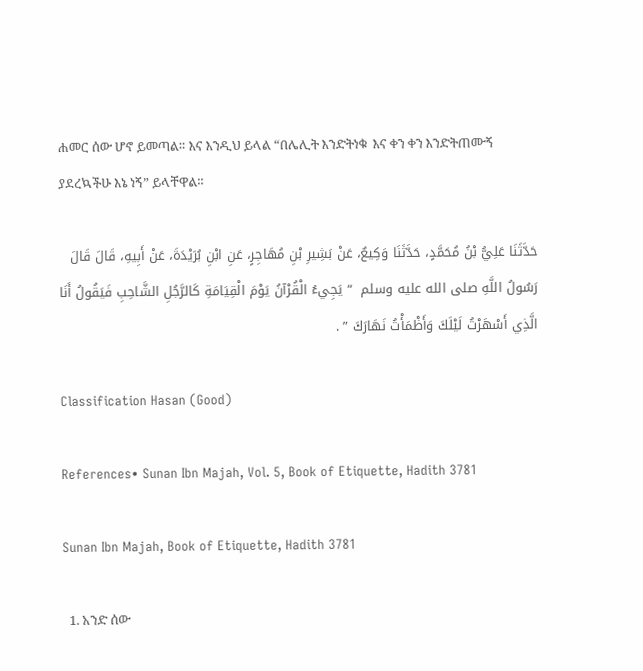ሐመር ሰው ሆኖ ይመጣል። እና እንዲህ ይላል “በሌሊት እንድትነቁ  እና ቀን ቀን እንድትጠሙኝ ያደረኳችሁ እኔ ነኝ” ይላቸዋል።

حَدَّثَنَا عَلِيُّ بْنُ مُحَمَّدٍ، حَدَّثَنَا وَكِيعٌ، عَنْ بَشِيرِ بْنِ مُهَاجِرٍ، عَنِ ابْنِ بُرَيْدَةَ، عَنْ أَبِيهِ، قَالَ قَالَ رَسُولُ اللَّهِ صلى الله عليه وسلم  “ يَجِيءُ الْقُرْآنُ يَوْمَ الْقِيَامَةِ كَالرَّجُلِ الشَّاحِبِ فَيَقُولُ أَنَا الَّذِي أَسْهَرْتُ لَيْلَكَ وَأَظْمَأْتُ نَهَارَكَ ” .

Classification Hasan (Good)

References• Sunan Ibn Majah, Vol. 5, Book of Etiquette, Hadith 3781

Sunan Ibn Majah, Book of Etiquette, Hadith 3781

  1. አንድ ሰው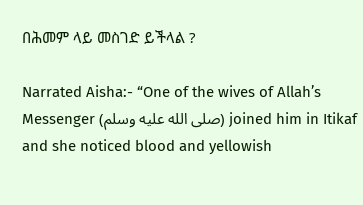በሕመም ላይ መስገድ ይችላል ?

Narrated Aisha:- “One of the wives of Allah’s Messenger (صلى الله عليه وسلم) joined him in Itikaf and she noticed blood and yellowish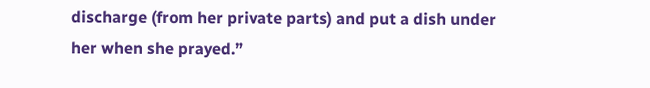discharge (from her private parts) and put a dish under her when she prayed.”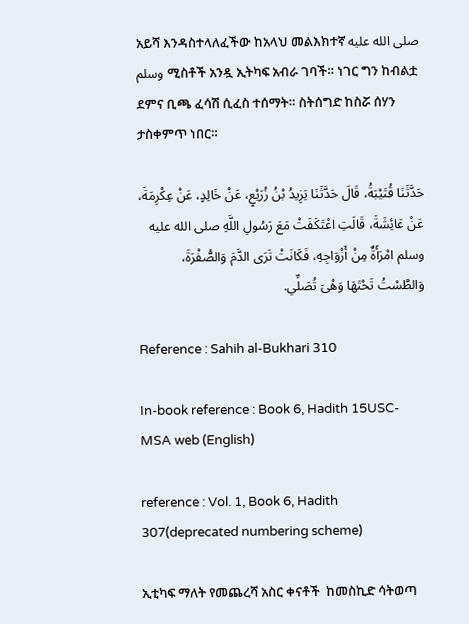አይሻ እንዳስተላለፈችው ከአላህ መልእክተኛ صلى الله عليه وسلم ሚስቶች አንዷ ኢትካፍ አብራ ገባች። ነገር ግን ከብልቷ ደምና ቢጫ ፈሳሽ ሲፈስ ተሰማት። ስትሰግድ ከስሯ ሰሃን ታስቀምጥ ነበር።

حَدَّثَنَا قُتَيْبَةُ، قَالَ حَدَّثَنَا يَزِيدُ بْنُ زُرَيْعٍ، عَنْ خَالِدٍ، عَنْ عِكْرِمَةَ، عَنْ عَائِشَةَ، قَالَتِ اعْتَكَفَتْ مَعَ رَسُولِ اللَّهِ صلى الله عليه وسلم امْرَأَةٌ مِنْ أَزْوَاجِهِ، فَكَانَتْ تَرَى الدَّمَ وَالصُّفْرَةَ، وَالطَّسْتُ تَحْتَهَا وَهْىَ تُصَلِّي.

Reference : Sahih al-Bukhari 310

In-book reference : Book 6, Hadith 15USC-MSA web (English)

reference : Vol. 1, Book 6, Hadith 307(deprecated numbering scheme)

ኢቲካፍ ማለት የመጨረሻ አስር ቀናቶች  ከመስኪድ ሳትወጣ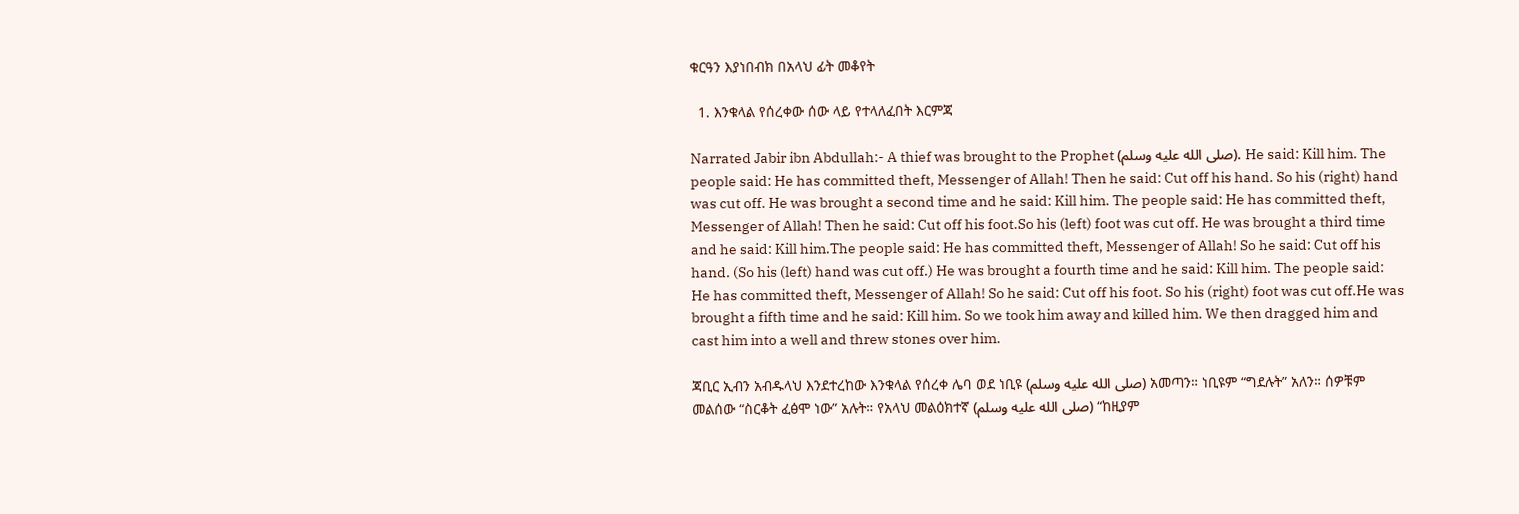ቁርዓን እያነበብክ በአላህ ፊት መቆየት

  1. እንቁላል የሰረቀው ሰው ላይ የተላለፈበት እርምጃ

Narrated Jabir ibn Abdullah:- A thief was brought to the Prophet (صلى الله عليه وسلم). He said: Kill him. The people said: He has committed theft, Messenger of Allah! Then he said: Cut off his hand. So his (right) hand was cut off. He was brought a second time and he said: Kill him. The people said: He has committed theft, Messenger of Allah! Then he said: Cut off his foot.So his (left) foot was cut off. He was brought a third time and he said: Kill him.The people said: He has committed theft, Messenger of Allah! So he said: Cut off his hand. (So his (left) hand was cut off.) He was brought a fourth time and he said: Kill him. The people said: He has committed theft, Messenger of Allah! So he said: Cut off his foot. So his (right) foot was cut off.He was brought a fifth time and he said: Kill him. So we took him away and killed him. We then dragged him and cast him into a well and threw stones over him.

ጃቢር ኢብን አብዱላህ እንደተረከው እንቁላል የሰረቀ ሌባ ወደ ነቢዩ (صلى الله عليه وسلم) አመጣን። ነቢዩም “ግደሉት” አለን። ሰዎቹም መልሰው “ስርቆት ፈፅሞ ነው” አሉት። የአላህ መልዕክተኛ (صلى الله عليه وسلم) “ከዚያም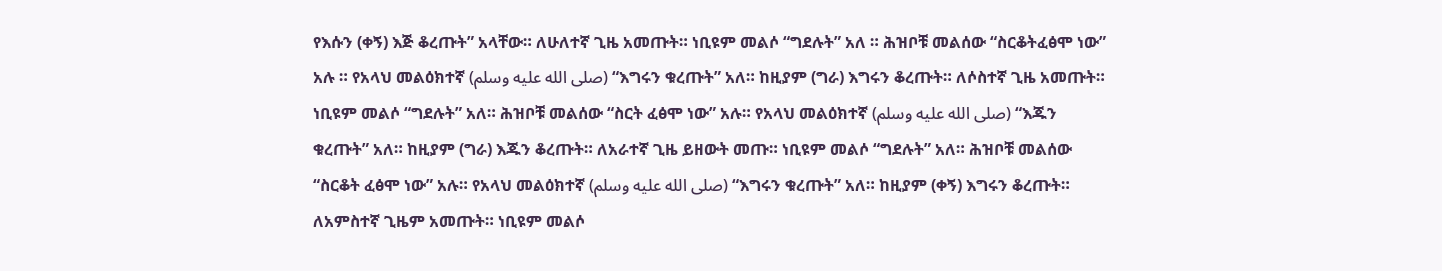የእሱን (ቀኝ) እጅ ቆረጡት” አላቸው። ለሁለተኛ ጊዜ አመጡት። ነቢዩም መልሶ “ግደሉት” አለ ። ሕዝቦቹ መልሰው “ስርቆትፈፅሞ ነው” አሉ ። የአላህ መልዕክተኛ (صلى الله عليه وسلم) “እግሩን ቁረጡት” አለ። ከዚያም (ግራ) እግሩን ቆረጡት። ለሶስተኛ ጊዜ አመጡት። ነቢዩም መልሶ “ግደሉት” አለ። ሕዝቦቹ መልሰው “ስርት ፈፅሞ ነው” አሉ። የአላህ መልዕክተኛ (صلى الله عليه وسلم) “እጁን ቁረጡት” አለ። ከዚያም (ግራ) እጁን ቆረጡት። ለአራተኛ ጊዜ ይዘውት መጡ። ነቢዩም መልሶ “ግደሉት” አለ። ሕዝቦቹ መልሰው “ስርቆት ፈፅሞ ነው” አሉ። የአላህ መልዕክተኛ (صلى الله عليه وسلم) “እግሩን ቁረጡት” አለ። ከዚያም (ቀኝ) እግሩን ቆረጡት። ለአምስተኛ ጊዜም አመጡት። ነቢዩም መልሶ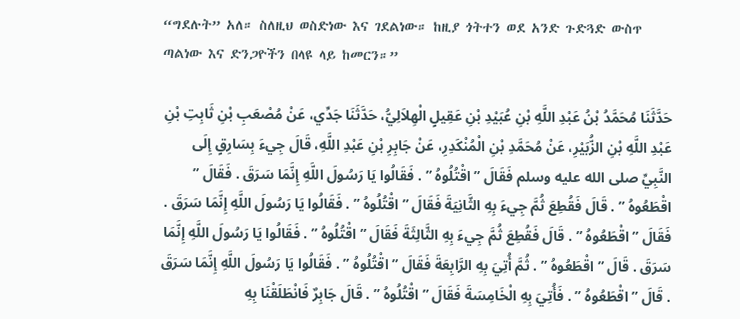“ግደሉት” አለ። ስለዚህ ወስድነው እና ገደልነው። ከዚያ ጎትተን ወደ አንድ ጉድጓድ ውስጥ ጣልነው እና ድንጋዮችን በላዩ ላይ ከመርን።”

حَدَّثَنَا مُحَمَّدُ بْنُ عَبْدِ اللَّهِ بْنِ عُبَيْدِ بْنِ عَقِيلٍ الْهِلاَلِيُّ، حَدَّثَنَا جَدِّي، عَنْ مُصْعَبِ بْنِ ثَابِتِ بْنِ عَبْدِ اللَّهِ بْنِ الزُّبَيْرِ، عَنْ مُحَمَّدِ بْنِ الْمُنْكَدِرِ، عَنْ جَابِرِ بْنِ عَبْدِ اللَّهِ، قَالَ جِيءَ بِسَارِقٍ إِلَى النَّبِيِّ صلى الله عليه وسلم فَقَالَ ” اقْتُلُوهُ ” . فَقَالُوا يَا رَسُولَ اللَّهِ إِنَّمَا سَرَقَ . فَقَالَ ” اقْطَعُوهُ ” . قَالَ فَقُطِعَ ثُمَّ جِيءَ بِهِ الثَّانِيَةَ فَقَالَ ” اقْتُلُوهُ ” . فَقَالُوا يَا رَسُولَ اللَّهِ إِنَّمَا سَرَقَ . فَقَالَ ” اقْطَعُوهُ ” . قَالَ فَقُطِعَ ثُمَّ جِيءَ بِهِ الثَّالِثَةَ فَقَالَ ” اقْتُلُوهُ ” . فَقَالُوا يَا رَسُولَ اللَّهِ إِنَّمَا سَرَقَ . قَالَ ” اقْطَعُوهُ ” . ثُمَّ أُتِيَ بِهِ الرَّابِعَةَ فَقَالَ ” اقْتُلُوهُ ” . فَقَالُوا يَا رَسُولَ اللَّهِ إِنَّمَا سَرَقَ . قَالَ ” اقْطَعُوهُ ” . فَأُتِيَ بِهِ الْخَامِسَةَ فَقَالَ ” اقْتُلُوهُ ” . قَالَ جَابِرٌ فَانْطَلَقْنَا بِهِ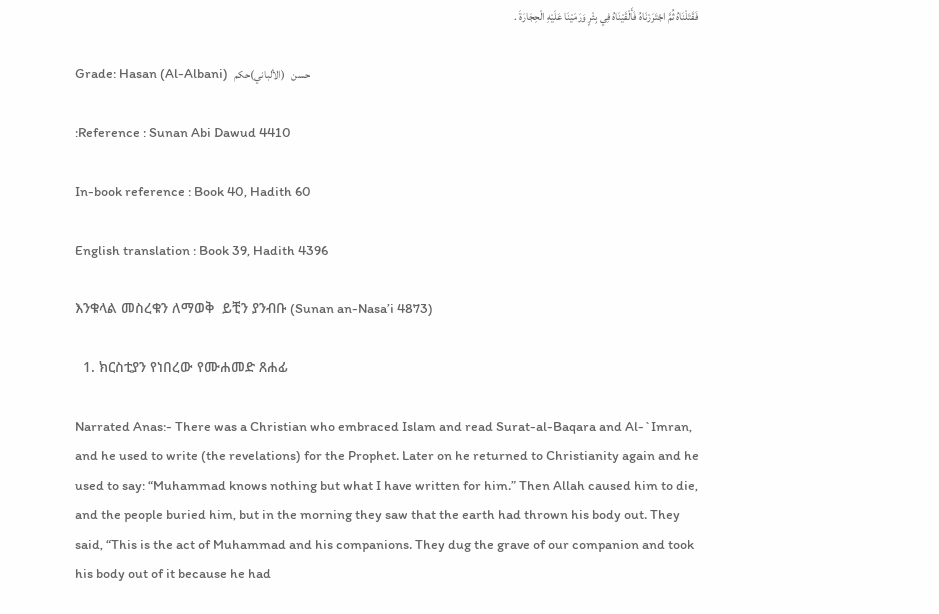فَقَتَلْنَاهُ ثُمَّ اجْتَرَرْنَاهُ فَأَلْقَيْنَاهُ فِي بِئْرٍ وَرَمَيْنَا عَلَيْهِ الْحِجَارَةَ .

Grade: Hasan (Al-Albani)  حسن   (الألباني)حكم

:Reference : Sunan Abi Dawud 4410

In-book reference : Book 40, Hadith 60

English translation : Book 39, Hadith 4396

እንቁላል መስረቁን ለማወቅ  ይቺን ያንብቡ (Sunan an-Nasa’i 4873)

  1. ክርስቲያን የነበረው የሙሐመድ ጸሐፊ

Narrated Anas:- There was a Christian who embraced Islam and read Surat-al-Baqara and Al-`Imran, and he used to write (the revelations) for the Prophet. Later on he returned to Christianity again and he used to say: “Muhammad knows nothing but what I have written for him.” Then Allah caused him to die, and the people buried him, but in the morning they saw that the earth had thrown his body out. They said, “This is the act of Muhammad and his companions. They dug the grave of our companion and took his body out of it because he had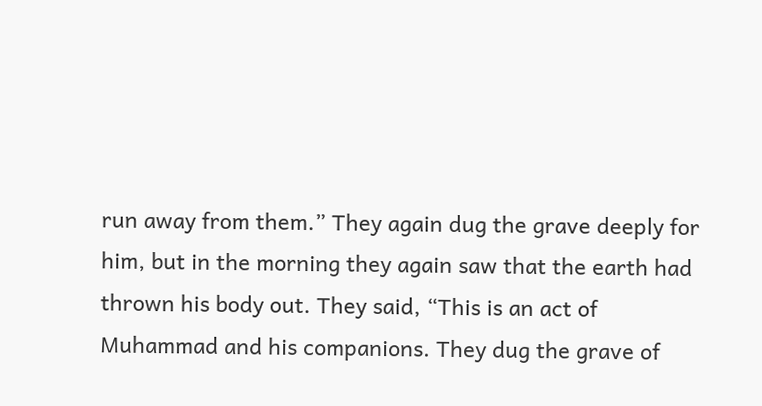run away from them.” They again dug the grave deeply for him, but in the morning they again saw that the earth had thrown his body out. They said, “This is an act of Muhammad and his companions. They dug the grave of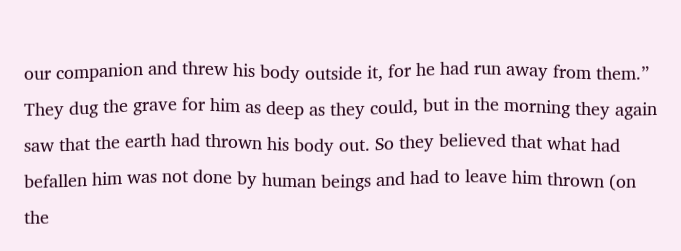our companion and threw his body outside it, for he had run away from them.” They dug the grave for him as deep as they could, but in the morning they again saw that the earth had thrown his body out. So they believed that what had befallen him was not done by human beings and had to leave him thrown (on the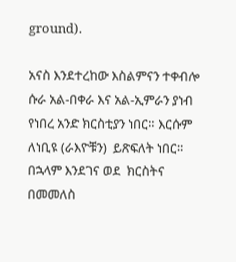ground).

አናስ እንደተረከው እስልምናን ተቀብሎ ሱራ አል-በቀራ እና አል-ኢምራን ያነብ የነበረ አንድ ክርስቲያን ነበር። እርሱም ለነቢዩ (ራእዮቹን)  ይጽፍለት ነበር።  በኋላም እንደገና ወደ  ክርስትና በመመለስ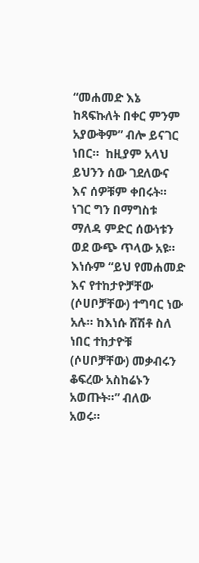“መሐመድ እኔ  ከጻፍኩለት በቀር ምንም  አያውቅም” ብሎ ይናገር ነበር።  ከዚያም አላህ ይህንን ሰው ገደለውና እና ሰዎቹም ቀበሩት። ነገር ግን በማግስቱ ማለዳ ምድር ሰውነቱን ወደ ውጭ ጥላው አዩ።  እነሱም “ይህ የመሐመድ እና የተከታዮቻቸው (ሶሀቦቻቸው) ተግባር ነው አሉ። ከእነሱ ሸሽቶ ስለ ነበር ተከታዮቹ (ሶሀቦቻቸው) መቃብሩን ቆፍረው አስከሬኑን አወጡት።” ብለው አወሩ።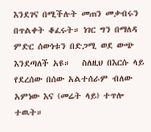እንደገና በሚችሉት መጠን መቃብሩን በጥልቀት ቆፈሩት። ነገር ግን በማለዳ ምድር ሰውነቱን በድጋሚ ወደ ውጭ እንደጣለች አዩ።   ስለዚህ በእርሱ ላይ የደረሰው በሰው አልተሰራም ብለው አምነው እና (መሬት ላይ) ተጥሎ ተዉት።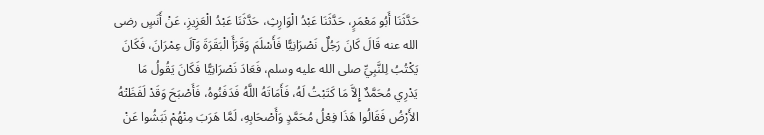حَدَّثَنَا أَبُو مَعْمَرٍ، حَدَّثَنَا عَبْدُ الْوَارِثِ، حَدَّثَنَا عَبْدُ الْعَزِيزِ، عَنْ أَنَسٍ رضى الله عنه قَالَ كَانَ رَجُلٌ نَصْرَانِيًّا فَأَسْلَمَ وَقَرَأَ الْبَقَرَةَ وَآلَ عِمْرَانَ، فَكَانَ يَكْتُبُ لِلنَّبِيِّ صلى الله عليه وسلم، فَعَادَ نَصْرَانِيًّا فَكَانَ يَقُولُ مَا يَدْرِي مُحَمَّدٌ إِلاَّ مَا كَتَبْتُ لَهُ، فَأَمَاتَهُ اللَّهُ فَدَفَنُوهُ، فَأَصْبَحَ وَقَدْ لَفَظَتْهُ الأَرْضُ فَقَالُوا هَذَا فِعْلُ مُحَمَّدٍ وَأَصْحَابِهِ، لَمَّا هَرَبَ مِنْهُمْ نَبَشُوا عَنْ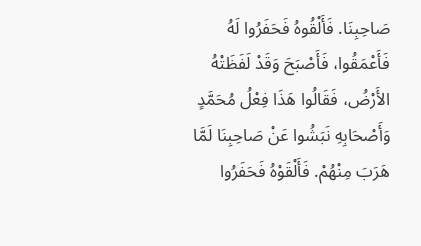صَاحِبِنَا. فَأَلْقُوهُ فَحَفَرُوا لَهُ فَأَعْمَقُوا، فَأَصْبَحَ وَقَدْ لَفَظَتْهُ الأَرْضُ، فَقَالُوا هَذَا فِعْلُ مُحَمَّدٍ وَأَصْحَابِهِ نَبَشُوا عَنْ صَاحِبِنَا لَمَّا هَرَبَ مِنْهُمْ. فَأَلْقَوْهُ فَحَفَرُوا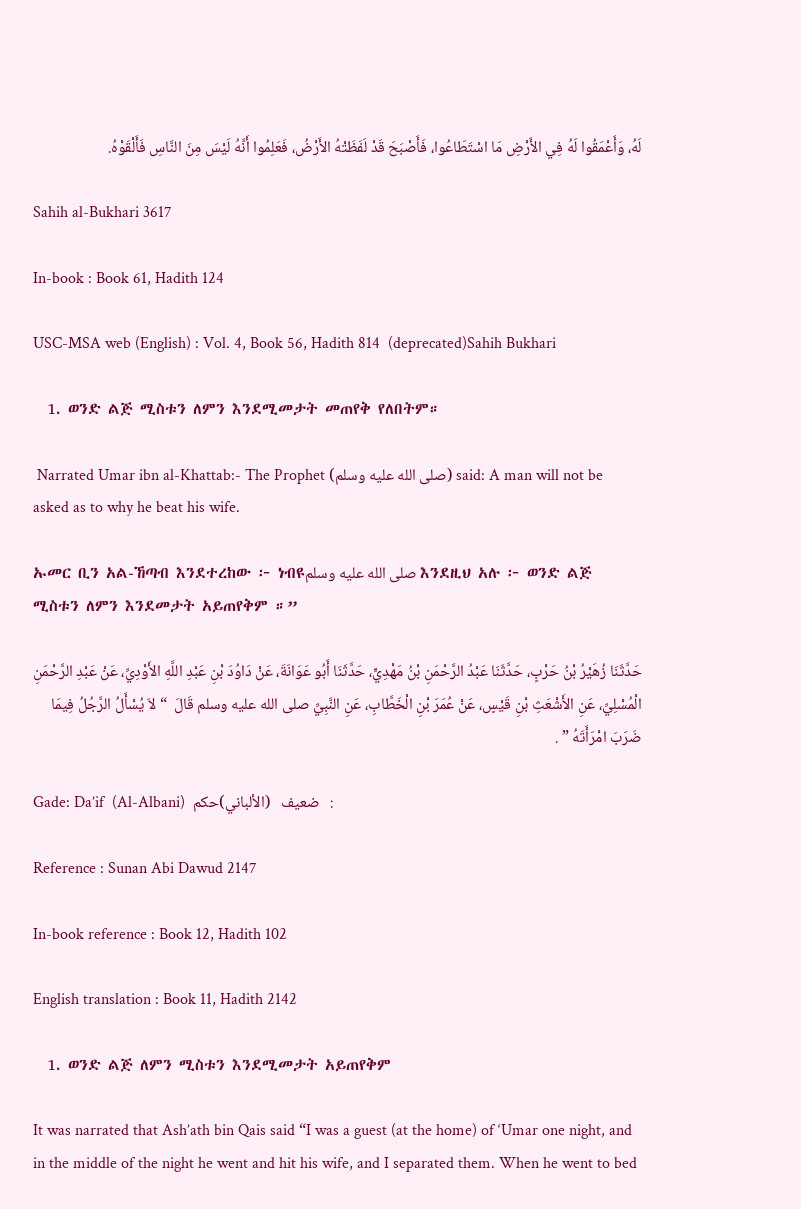لَهُ، وَأَعْمَقُوا لَهُ فِي الأَرْضِ مَا اسْتَطَاعُوا، فَأَصْبَحَ قَدْ لَفَظَتْهُ الأَرْضُ، فَعَلِمُوا أَنَّهُ لَيْسَ مِنَ النَّاسِ فَأَلْقَوْهُ.

Sahih al-Bukhari 3617

In-book : Book 61, Hadith 124

USC-MSA web (English) : Vol. 4, Book 56, Hadith 814  (deprecated)Sahih Bukhari

  1. ወንድ ልጅ ሚስቱን ለምን እንደሚመታት መጠየቅ የለበትም።

 Narrated Umar ibn al-Khattab:- The Prophet (صلى الله عليه وسلم) said: A man will not be asked as to why he beat his wife.

ኡመር ቢን አል-ኸጣብ እንደተረከው ፦ ነብዩصلى الله عليه وسلم እንደዚህ አሉ ፦ ወንድ ልጅ ሚስቱን ለምን እንደመታት አይጠየቅም ።”

حَدَّثَنَا زُهَيْرُ بْنُ حَرْبٍ، حَدَّثَنَا عَبْدُ الرَّحْمَنِ بْنُ مَهْدِيٍّ، حَدَّثَنَا أَبُو عَوَانَةَ، عَنْ دَاوُدَ بْنِ عَبْدِ اللَّهِ الأَوْدِيِّ، عَنْ عَبْدِ الرَّحْمَنِ الْمُسْلِيِّ، عَنِ الأَشْعَثِ بْنِ قَيْسٍ، عَنْ عُمَرَ بْنِ الْخَطَّابِ، عَنِ النَّبِيِّ صلى الله عليه وسلم قَالَ  “ لاَ يُسْأَلُ الرَّجُلُ فِيمَا ضَرَبَ امْرَأَتَهُ ” .

Gade: Da’if  (Al-Albani)  ضعيف   (الألباني)حكم   :

Reference : Sunan Abi Dawud 2147

In-book reference : Book 12, Hadith 102

English translation : Book 11, Hadith 2142

  1. ወንድ ልጅ ለምን ሚስቱን እንደሚመታት አይጠየቅም

It was narrated that Ash’ath bin Qais said “I was a guest (at the home) of ‘Umar one night, and in the middle of the night he went and hit his wife, and I separated them. When he went to bed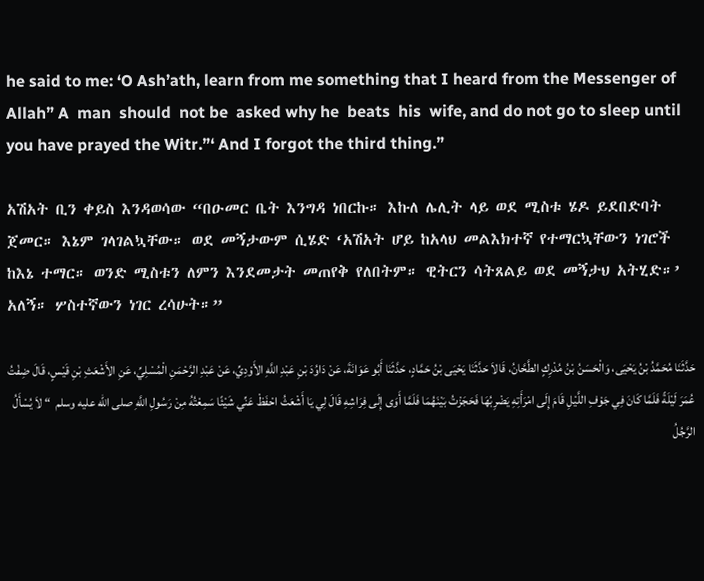he said to me: ‘O Ash’ath, learn from me something that I heard from the Messenger of Allah” A  man  should  not be  asked why he  beats  his  wife, and do not go to sleep until you have prayed the Witr.”‘ And I forgot the third thing.”

አሽአት ቢን ቀይስ እንዳወሳው “በዑመር ቤት እንግዳ ነበርኩ። እኩለ ሌሊት ላይ ወደ ሚስቱ ሄዶ ይደበድባት ጀመር። እኔም ገላገልኳቸው። ወደ መኝታውም ሲሄድ ‘አሽአት ሆይ ከአላህ መልእክተኛ የተማርኳቸውን ነገሮች ከእኔ ተማር። ወንድ ሚስቱን ለምን እንደመታት መጠየቅ የለበትም። ዊትርን ሳትጸልይ ወደ መኝታህ አትሂድ።’ አለኝ። ሦስተኛውን ነገር ረሳሁት።”

حَدَّثَنَا مُحَمَّدُ بْنُ يَحْيَى، وَالْحَسَنُ بْنُ مُدْرِكٍ الطَّحَّانُ، قَالاَ حَدَّثَنَا يَحْيَى بْنُ حَمَّادٍ، حَدَّثَنَا أَبُو عَوَانَةَ، عَنْ دَاوُدَ بْنِ عَبْدِ اللَّهِ الأَوْدِيِّ، عَنْ عَبْدِ الرَّحْمَنِ الْمُسْلِيِّ، عَنِ الأَشْعَثِ بْنِ قَيْسٍ، قَالَ ضِفْتُ عُمَرَ لَيْلَةً فَلَمَّا كَانَ فِي جَوْفِ اللَّيْلِ قَامَ إِلَى امْرَأَتِهِ يَضْرِبُهَا فَحَجَزْتُ بَيْنَهُمَا فَلَمَّا أَوَى إِلَى فِرَاشِهِ قَالَ لِي يَا أَشْعَثُ احْفَظْ عَنِّي شَيْئًا سَمِعْتُهُ مِنْ رَسُولِ اللَّهِ صلى الله عليه وسلم  “ لاَ يُسْأَلُ الرَّجُلُ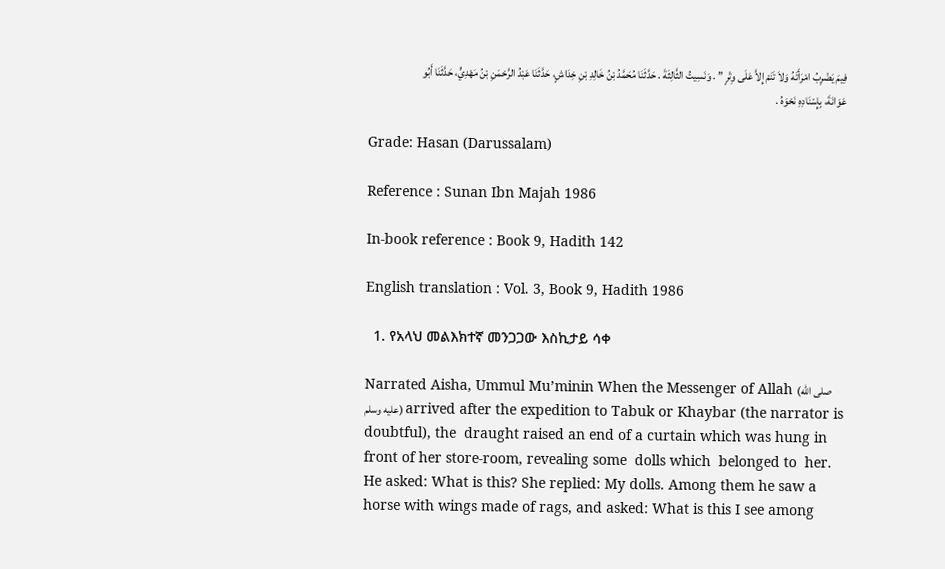فِيمَ يَضْرِبُ امْرَأَتَهُ وَلاَ تَنَمْ إِلاَّ عَلَى وِتْرٍ ” . وَنَسِيتُ الثَّالِثَةَ . حَدَّثَنَا مُحَمَّدُ بْنُ خَالِدِ بْنِ خِدَاشٍ، حَدَّثَنَا عَبْدُ الرَّحْمَنِ بْنُ مَهْدِيٍّ، حَدَّثَنَا أَبُو عَوَانَةَ، بِإِسْنَادِهِ نَحْوَهُ .

Grade: Hasan (Darussalam)

Reference : Sunan Ibn Majah 1986

In-book reference : Book 9, Hadith 142

English translation : Vol. 3, Book 9, Hadith 1986

  1. የአላህ መልእክተኛ መንጋጋው እስኪታይ ሳቀ

Narrated Aisha, Ummul Mu’minin When the Messenger of Allah (صلى الله عليه وسلم) arrived after the expedition to Tabuk or Khaybar (the narrator is doubtful), the  draught raised an end of a curtain which was hung in front of her store-room, revealing some  dolls which  belonged to  her. He asked: What is this? She replied: My dolls. Among them he saw a horse with wings made of rags, and asked: What is this I see among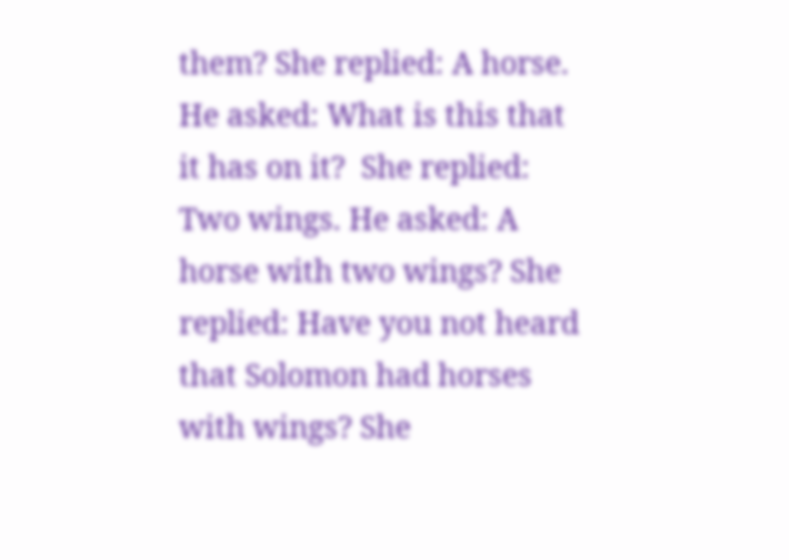them? She replied: A horse. He asked: What is this that it has on it?  She replied: Two wings. He asked: A horse with two wings? She replied: Have you not heard that Solomon had horses with wings? She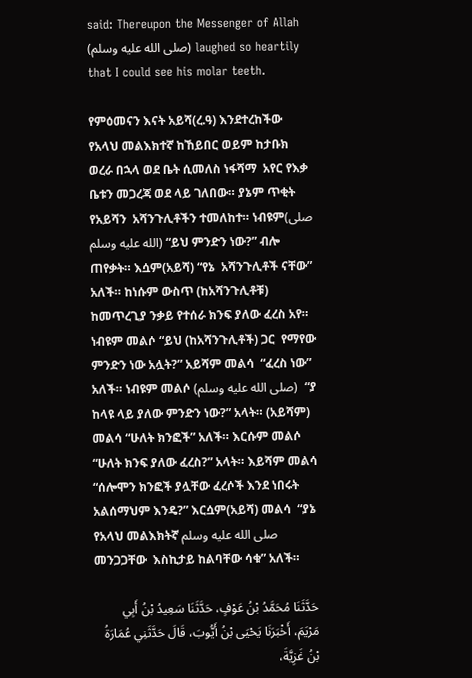said: Thereupon the Messenger of Allah (صلى الله عليه وسلم) laughed so heartily that I could see his molar teeth.

የምዕመናን እናት አይሻ(ረ.ዓ) እንደተረከችው የአላህ መልእክተኛ ከኸይበር ወይም ከታቡክ ወረራ በኋላ ወደ ቤት ሲመለስ ነፋሻማ  አየር የእቃ ቤቱን መጋረጃ ወደ ላይ ገለበው። ያኔም ጥቂት የአይሻን  አሻንጉሊቶችን ተመለከተ። ነብዩም(صلى الله عليه وسلم) “ይህ ምንድን ነው?” ብሎ ጠየቃት። እሷም(አይሻ) “የኔ  አሻንጉሊቶች ናቸው” አለች። ከነሱም ውስጥ (ከአሻንጉሊቶቹ) ከመጥረጊያ ንቃይ የተሰራ ክንፍ ያለው ፈረስ አየ። ነብዩም መልሶ “ይህ (ከአሻንጉሊቶች) ጋር  የማየው ምንድን ነው አሏት?” አይሻም መልሳ  “ፈረስ ነው” አለች። ነብዩም መልሶ (صلى الله عليه وسلم)  “ያ ከላዩ ላይ ያለው ምንድን ነው?” አላት። (አይሻም) መልሳ “ሁለት ክንፎች” አለች። እርሱም መልሶ  “ሁለት ክንፍ ያለው ፈረስ?” አላት። እይሻም መልሳ “ሰሎሞን ክንፎች ያሏቸው ፈረሶች እንደ ነበሩት አልሰማህም እንዴ?” እርሷም(አይሻ) መልሳ  “ያኔ የአላህ መልእክትኛ صلى الله عليه وسلم  መንጋጋቸው  እስኪታይ ከልባቸው ሳቁ” አለች።

حَدَّثَنَا مُحَمَّدُ بْنُ عَوْفٍ، حَدَّثَنَا سَعِيدُ بْنُ أَبِي مَرْيَمَ، أَخْبَرَنَا يَحْيَى بْنُ أَيُّوبَ، قَالَ حَدَّثَنِي عُمَارَةُ بْنُ غَزِيَّةَ،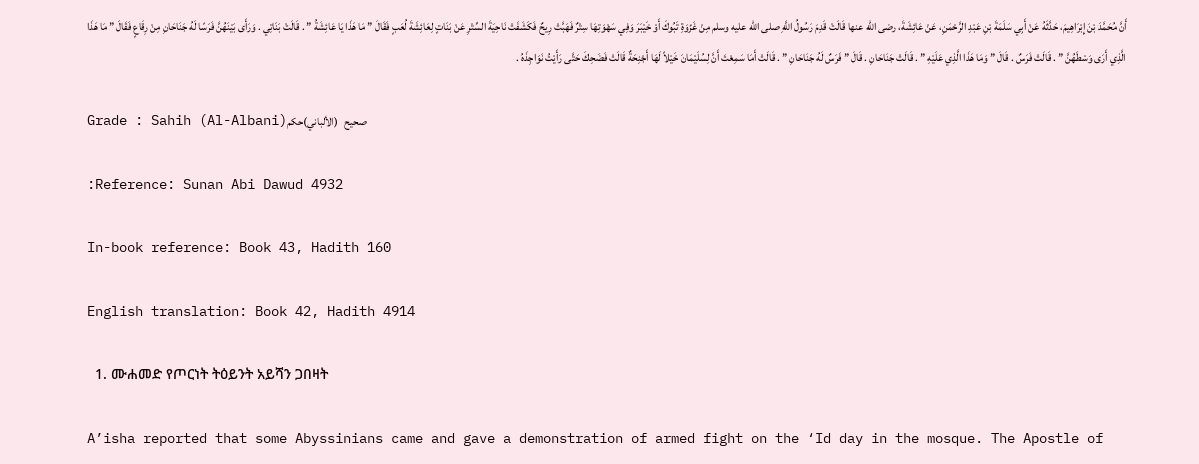أَنَّ مُحَمَّدَ بْنَ إِبْرَاهِيمَ، حَدَّثَهُ عَنْ أَبِي سَلَمَةَ بْنِ عَبْدِ الرَّحْمَنِ، عَنْ عَائِشَةَ، رضى الله عنها قَالَتْ قَدِمَ رَسُولُ اللَّهِ صلى الله عليه وسلم مِنْ غَزْوَةِ تَبُوكَ أَوْ خَيْبَرَ وَفِي سَهْوَتِهَا سِتْرٌ فَهَبَّتْ رِيحٌ فَكَشَفَتْ نَاحِيَةَ السِّتْرِ عَنْ بَنَاتٍ لِعَائِشَةَ لُعَبٍ فَقَالَ ” مَا هَذَا يَا عَائِشَةُ ” . قَالَتْ بَنَاتِي . وَرَأَى بَيْنَهُنَّ فَرَسًا لَهُ جَنَاحَانِ مِنْ رِقَاعٍ فَقَالَ ” مَا هَذَا الَّذِي أَرَى وَسْطَهُنَّ ” . قَالَتْ فَرَسٌ . قَالَ ” وَمَا هَذَا الَّذِي عَلَيْهِ ” . قَالَتْ جَنَاحَانِ . قَالَ ” فَرَسٌ لَهُ جَنَاحَانِ ” . قَالَتْ أَمَا سَمِعْتَ أَنَّ لِسُلَيْمَانَ خَيْلاً لَهَا أَجْنِحَةٌ قَالَتْ فَضَحِكَ حَتَّى رَأَيْتُ نَوَاجِذَهُ .

Grade : Sahih (Al-Albani)صحيح   (الألباني)حكم

:Reference: Sunan Abi Dawud 4932

In-book reference: Book 43, Hadith 160

English translation: Book 42, Hadith 4914

  1. ሙሐመድ የጦርነት ትዕይንት አይሻን ጋበዛት

A’isha reported that some Abyssinians came and gave a demonstration of armed fight on the ‘Id day in the mosque. The Apostle of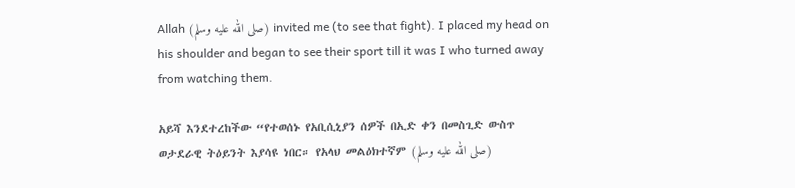Allah (صلى الله عليه وسلم) invited me (to see that fight). I placed my head on his shoulder and began to see their sport till it was I who turned away from watching them.

አይሻ እንደተረከችው “የተወሰኑ የአቢሲኒያን ሰዎች በኢድ ቀን በመስጊድ ውስጥ ወታደራዊ ትዕይንት እያሳዩ ነበር። የአላህ መልዕክተኛም (صلى الله عليه وسلم)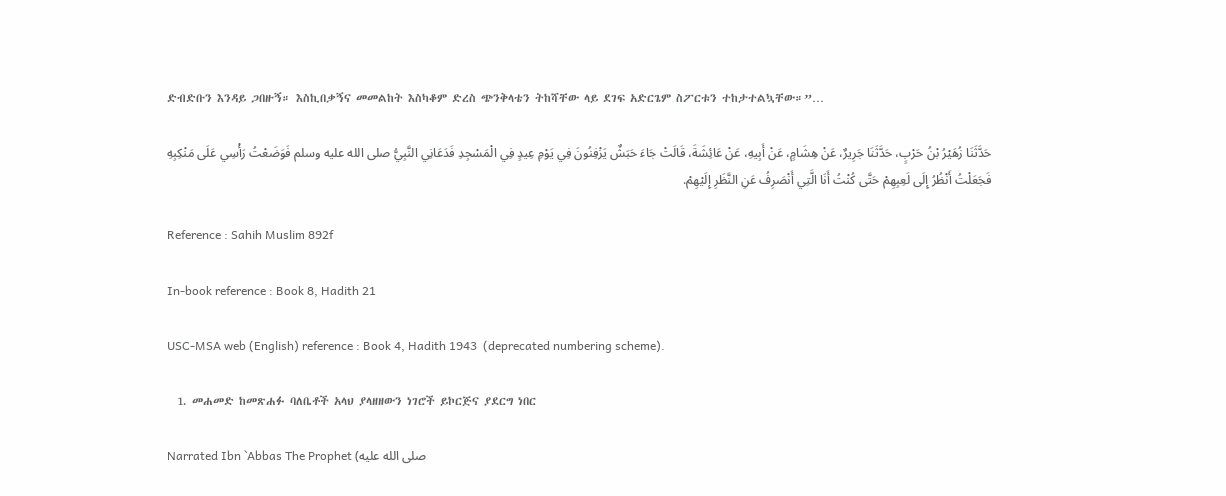ድብድቡን እንዳይ ጋበዙኝ። እስኪበቃኝና መመልከት እስካቆም ድረስ ጭንቅላቴን ትከሻቸው ላይ ደገፍ አድርጌም ስፖርቱን ተከታተልኳቸው።”…

حَدَّثَنَا زُهَيْرُ بْنُ حَرْبٍ، حَدَّثَنَا جَرِيرٌ، عَنْ هِشَامٍ، عَنْ أَبِيهِ، عَنْ عَائِشَةَ، قَالَتْ جَاءَ حَبَشٌ يَزْفِنُونَ فِي يَوْمِ عِيدٍ فِي الْمَسْجِدِ فَدَعَانِي النَّبِيُّ صلى الله عليه وسلم فَوَضَعْتُ رَأْسِي عَلَى مَنْكِبِهِ فَجَعَلْتُ أَنْظُرُ إِلَى لَعِبِهِمْ حَتَّى كُنْتُ أَنَا الَّتِي أَنْصَرِفُ عَنِ النَّظَرِ إِلَيْهِمْ.

Reference : Sahih Muslim 892f

In-book reference : Book 8, Hadith 21

USC-MSA web (English) reference : Book 4, Hadith 1943  (deprecated numbering scheme).

  1. መሐመድ ከመጽሐፉ ባለቤቶች አላህ ያላዘዘውን ነገሮች ይኮርጅና ያደርግ ነበር

Narrated Ibn `Abbas The Prophet (صلى الله عليه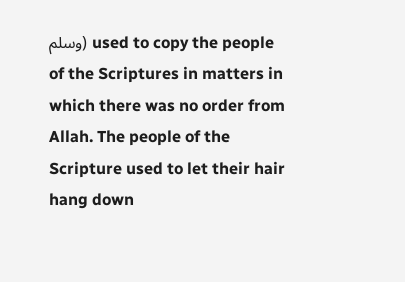وسلم) used to copy the people of the Scriptures in matters in which there was no order from Allah. The people of the Scripture used to let their hair hang down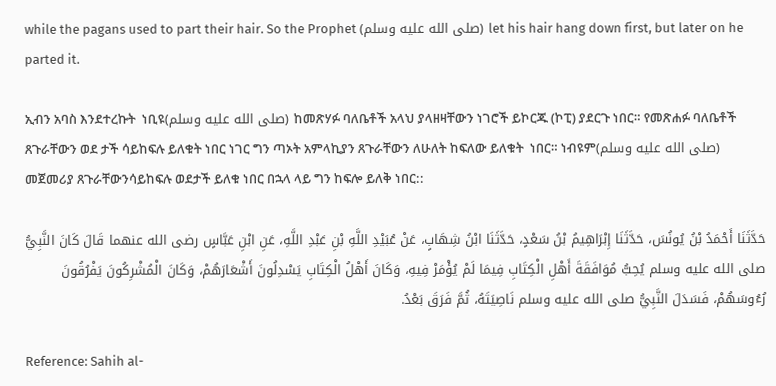while the pagans used to part their hair. So the Prophet (صلى الله عليه وسلم) let his hair hang down first, but later on he parted it.

ኢብን አባስ እንደተረኩት  ነቢዩ(صلى الله عليه وسلم) ከመጽሃፉ ባለቤቶች አላህ ያላዘዛቸውን ነገሮች ይኮርጁ (ኮፒ) ያደርጉ ነበር። የመጽሐፉ ባለቤቶች ጸጉራቸውን ወደ ታች ሳይከፍሉ ይለቁት ነበር ነገር ግን ጣኦት አምላኪያን ጸጉራቸውን ለሁለት ከፍለው ይለቁት  ነበር። ነብዩም(صلى الله عليه وسلم)  መጀመሪያ ጸጉራቸውንሳይከፍሉ ወደታች ይለቁ ነበር በኋላ ላይ ግን ከፍሎ ይለቅ ነበር::

حَدَّثَنَا أَحْمَدُ بْنُ يُونُسَ، حَدَّثَنَا إِبْرَاهِيمُ بْنُ سَعْدٍ، حَدَّثَنَا ابْنُ شِهَابٍ، عَنْ عُبَيْدِ اللَّهِ بْنِ عَبْدِ اللَّهِ، عَنِ ابْنِ عَبَّاسٍ رضى الله عنهما قَالَ كَانَ النَّبِيُّ صلى الله عليه وسلم يُحِبُّ مُوَافَقَةَ أَهْلِ الْكِتَابِ فِيمَا لَمْ يُؤْمَرْ فِيهِ، وَكَانَ أَهْلُ الْكِتَابِ يَسْدِلُونَ أَشْعَارَهُمْ، وَكَانَ الْمُشْرِكُونَ يَفْرُقُونَ رُءُوسَهُمْ، فَسَدَلَ النَّبِيُّ صلى الله عليه وسلم نَاصِيَتَهُ، ثُمَّ فَرَقَ بَعْدُ.

Reference: Sahih al-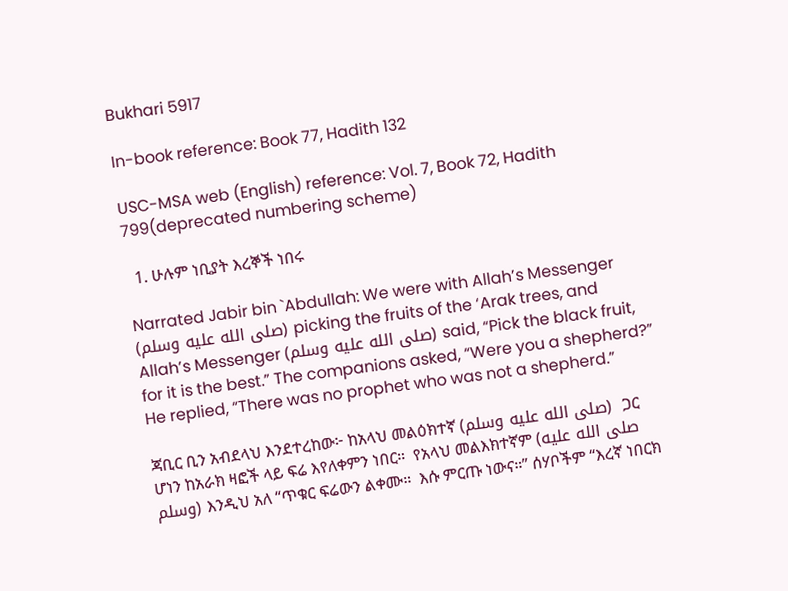Bukhari 5917

In-book reference: Book 77, Hadith 132

USC-MSA web (English) reference: Vol. 7, Book 72, Hadith 799(deprecated numbering scheme)

  1. ሁሉም ነቢያት እረኞች ነበሩ

Narrated Jabir bin `Abdullah: We were with Allah’s Messenger (صلى الله عليه وسلم) picking the fruits of the ‘Arak trees, and Allah’s Messenger (صلى الله عليه وسلم) said, “Pick the black fruit, for it is the best.” The companions asked, “Were you a shepherd?” He replied, “There was no prophet who was not a shepherd.”

ጃቢር ቢን አብደላህ እንደተረከው፦ ከአላህ መልዕክተኛ (صلى الله عليه وسلم)  ጋር ሆነን ከአራክ ዛፎች ላይ ፍሬ እየለቀምን ነበር።  የአላህ መልእክተኛም (صلى الله عليه وسلم) እንዲህ አለ “ጥቁር ፍሬውን ልቀሙ።  እሱ ምርጡ ነውና።” ሰሃቦችም “እረኛ ነበርክ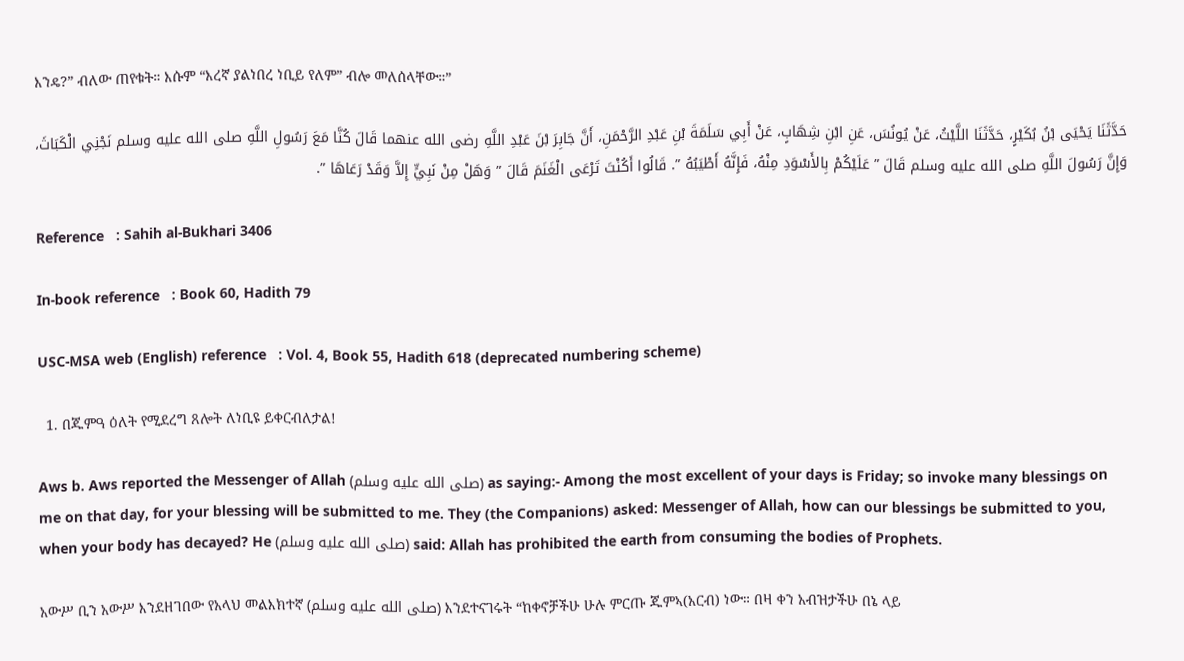እንዴ?” ብለው ጠየቁት። እሱም “እረኛ ያልነበረ ነቢይ የለም” ብሎ መለሰላቸው።”

حَدَّثَنَا يَحْيَى بْنُ بُكَيْرٍ، حَدَّثَنَا اللَّيْثُ، عَنْ يُونُسَ، عَنِ ابْنِ شِهَابٍ، عَنْ أَبِي سَلَمَةَ بْنِ عَبْدِ الرَّحْمَنِ، أَنَّ جَابِرَ بْنَ عَبْدِ اللَّهِ رضى الله عنهما قَالَ كُنَّا مَعَ رَسُولِ اللَّهِ صلى الله عليه وسلم نَجْنِي الْكَبَاثَ، وَإِنَّ رَسُولَ اللَّهِ صلى الله عليه وسلم قَالَ ” عَلَيْكُمْ بِالأَسْوَدِ مِنْهُ، فَإِنَّهُ أَطْيَبُهُ ”. قَالُوا أَكُنْتَ تَرْعَى الْغَنَمَ قَالَ ” وَهَلْ مِنْ نَبِيٍّ إِلاَّ وَقَدْ رَعَاهَا ”.

Reference   : Sahih al-Bukhari 3406

In-book reference   : Book 60, Hadith 79

USC-MSA web (English) reference   : Vol. 4, Book 55, Hadith 618 (deprecated numbering scheme)

  1. በጁምዓ ዕለት የሚደረግ ጸሎት ለነቢዩ ይቀርብለታል!

Aws b. Aws reported the Messenger of Allah (صلى الله عليه وسلم) as saying:- Among the most excellent of your days is Friday; so invoke many blessings on me on that day, for your blessing will be submitted to me. They (the Companions) asked: Messenger of Allah, how can our blessings be submitted to you, when your body has decayed? He (صلى الله عليه وسلم) said: Allah has prohibited the earth from consuming the bodies of Prophets.

አውሥ ቢን አውሥ እንደዘገበው የአላህ መልእክተኛ (صلى الله عليه وسلم) እንደተናገሩት “ከቀኖቻችሁ ሁሉ ምርጡ ጁምኣ(አርብ) ነው። በዛ ቀን አብዝታችሁ በኔ ላይ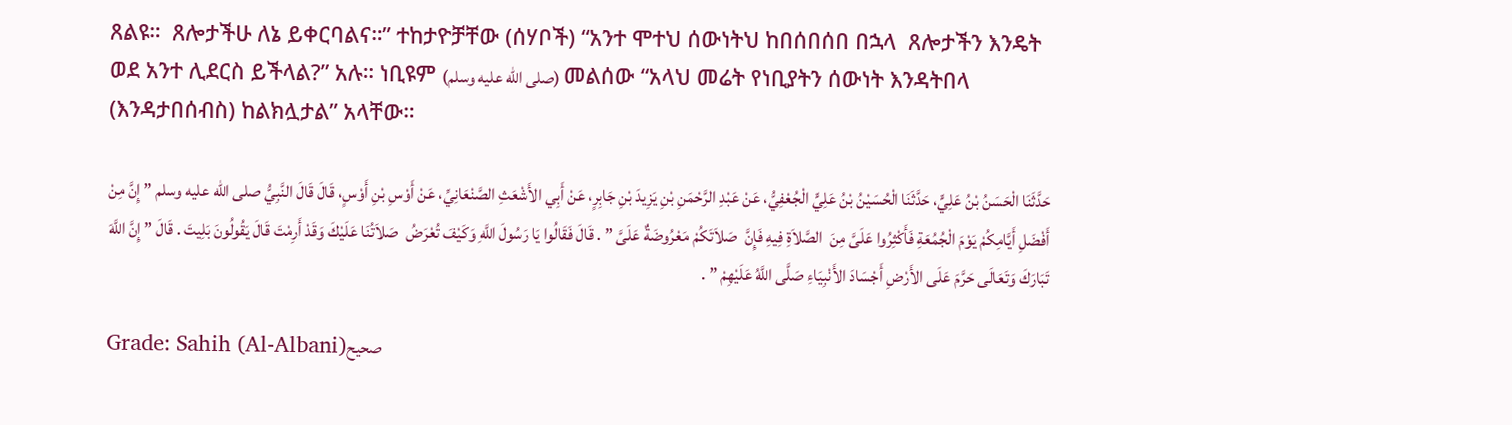ጸልዩ።  ጸሎታችሁ ለኔ ይቀርባልና።” ተከታዮቻቸው (ሰሃቦች) “አንተ ሞተህ ሰውነትህ ከበሰበሰበ በኋላ  ጸሎታችን እንዴት ወደ አንተ ሊደርስ ይችላል?” አሉ። ነቢዩም (صلى الله عليه وسلم) መልሰው “አላህ መሬት የነቢያትን ሰውነት እንዳትበላ (እንዳታበሰብስ) ከልክሏታል” አላቸው።

حَدَّثَنَا الْحَسَنُ بْنُ عَلِيٍّ، حَدَّثَنَا الْحُسَيْنُ بْنُ عَلِيٍّ الْجُعْفِيُّ، عَنْ عَبْدِ الرَّحْمَنِ بْنِ يَزِيدَ بْنِ جَابِرٍ، عَنْ أَبِي الأَشْعَثِ الصَّنْعَانِيِّ، عَنْ أَوْسِ بْنِ أَوْسٍ، قَالَ قَالَ النَّبِيُّ صلى الله عليه وسلم ” إِنَّ مِنْ أَفْضَلِ أَيَّامِكُمْ يَوْمَ الْجُمُعَةِ فَأَكْثِرُوا عَلَىَّ مِنَ  الصَّلاَةِ فِيهِ فَإِنَّ  صَلاَتَكُمْ مَعْرُوضَةٌ عَلَىَّ ” . قَالَ فَقَالُوا يَا رَسُولَ اللَّهِ وَكَيْفَ تُعْرَضُ  صَلاَتُنَا عَلَيْكَ وَقَدْ أَرِمْتَ قَالَ يَقُولُونَ بَلِيتَ . قَالَ ” إِنَّ اللَّهَ تَبَارَكَ وَتَعَالَى حَرَّمَ عَلَى الأَرْضِ أَجْسَادَ الأَنْبِيَاءِ صَلَّى اللَّهُ عَلَيْهِمْ ” .

Grade: Sahih (Al-Albani)صحيح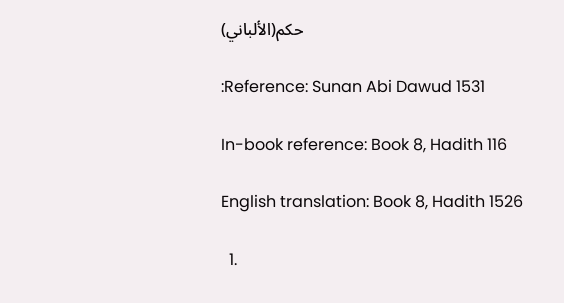(الألباني)حكم

:Reference: Sunan Abi Dawud 1531

In-book reference: Book 8, Hadith 116

English translation: Book 8, Hadith 1526

  1.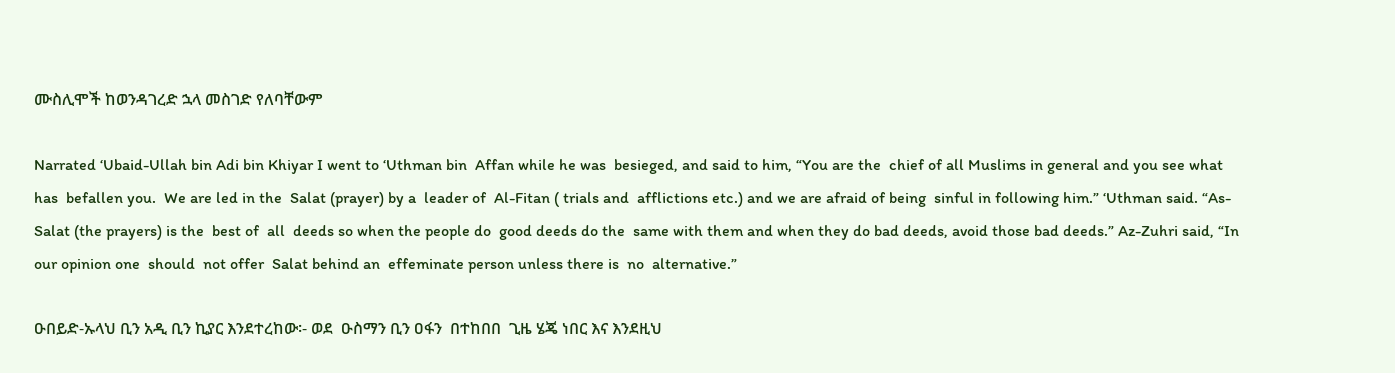ሙስሊሞች ከወንዳገረድ ኋላ መስገድ የለባቸውም

Narrated ‘Ubaid-Ullah bin Adi bin Khiyar I went to ‘Uthman bin  Affan while he was  besieged, and said to him, “You are the  chief of all Muslims in general and you see what has  befallen you.  We are led in the  Salat (prayer) by a  leader of  Al-Fitan ( trials and  afflictions etc.) and we are afraid of being  sinful in following him.” ‘Uthman said. “As-Salat (the prayers) is the  best of  all  deeds so when the people do  good deeds do the  same with them and when they do bad deeds, avoid those bad deeds.” Az-Zuhri said, “In our opinion one  should  not offer  Salat behind an  effeminate person unless there is  no  alternative.”

ዑበይድ-ኡላህ ቢን አዲ ቢን ኪያር እንደተረከው፡- ወደ  ዑስማን ቢን ዐፋን  በተከበበ  ጊዜ ሄጄ ነበር እና እንደዚህ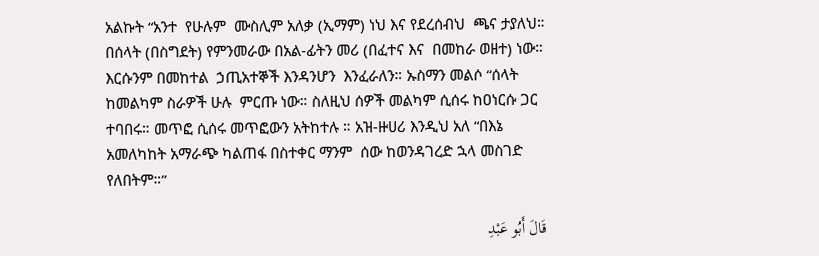አልኩት “አንተ  የሁሉም  ሙስሊም አለቃ (ኢማም) ነህ እና የደረሰብህ  ጫና ታያለህ። በሰላት (በስግደት) የምንመራው በአል-ፊትን መሪ (በፈተና እና  በመከራ ወዘተ) ነው። እርሱንም በመከተል  ኃጢአተኞች እንዳንሆን  እንፈራለን። ኡስማን መልሶ “ሰላት ከመልካም ስራዎች ሁሉ  ምርጡ ነው። ስለዚህ ሰዎች መልካም ሲሰሩ ከዐነርሱ ጋር ተባበሩ። መጥፎ ሲሰሩ መጥፎውን አትከተሉ ። አዝ-ዙሀሪ እንዲህ አለ “በእኔ  አመለካከት አማራጭ ካልጠፋ በስተቀር ማንም  ሰው ከወንዳገረድ ኋላ መስገድ የለበትም።”

قَالَ أَبُو عَبْدِ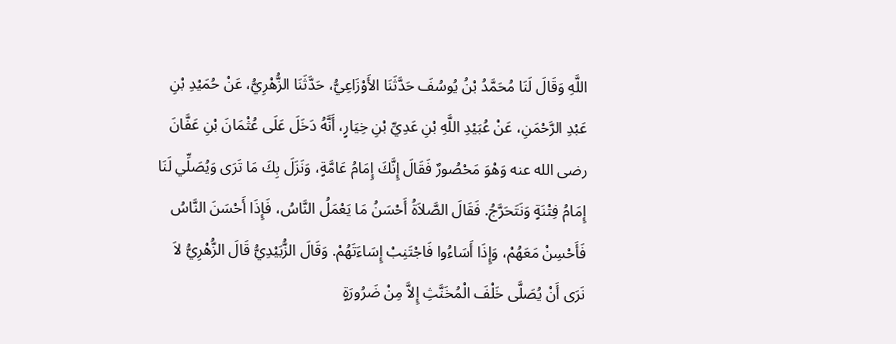اللَّهِ وَقَالَ لَنَا مُحَمَّدُ بْنُ يُوسُفَ حَدَّثَنَا الأَوْزَاعِيُّ، حَدَّثَنَا الزُّهْرِيُّ، عَنْ حُمَيْدِ بْنِ عَبْدِ الرَّحْمَنِ، عَنْ عُبَيْدِ اللَّهِ بْنِ عَدِيِّ بْنِ خِيَارٍ، أَنَّهُ دَخَلَ عَلَى عُثْمَانَ بْنِ عَفَّانَ رضى الله عنه وَهْوَ مَحْصُورٌ فَقَالَ إِنَّكَ إِمَامُ عَامَّةٍ، وَنَزَلَ بِكَ مَا تَرَى وَيُصَلِّي لَنَا إِمَامُ فِتْنَةٍ وَنَتَحَرَّجُ. فَقَالَ الصَّلاَةُ أَحْسَنُ مَا يَعْمَلُ النَّاسُ، فَإِذَا أَحْسَنَ النَّاسُ فَأَحْسِنْ مَعَهُمْ، وَإِذَا أَسَاءُوا فَاجْتَنِبْ إِسَاءَتَهُمْ. وَقَالَ الزُّبَيْدِيُّ قَالَ الزُّهْرِيُّ لاَ نَرَى أَنْ يُصَلَّى خَلْفَ الْمُخَنَّثِ إِلاَّ مِنْ ضَرُورَةٍ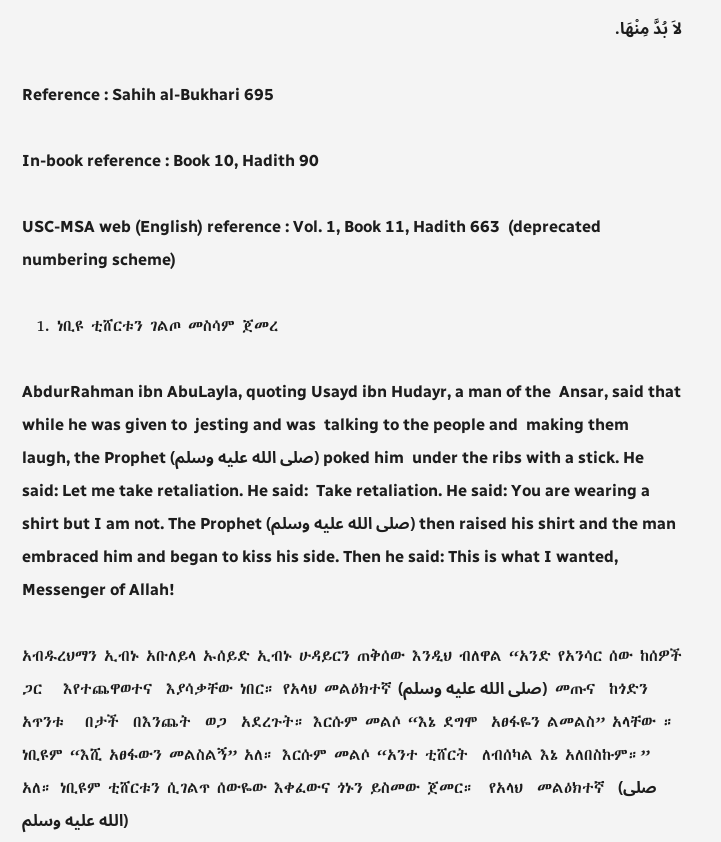لاَ بُدَّ مِنْهَا.

Reference : Sahih al-Bukhari 695

In-book reference : Book 10, Hadith 90

USC-MSA web (English) reference : Vol. 1, Book 11, Hadith 663  (deprecated numbering scheme)

  1. ነቢዩ ቲሸርቱን ገልጦ መስሳም ጀመረ

AbdurRahman ibn AbuLayla, quoting Usayd ibn Hudayr, a man of the  Ansar, said that while he was given to  jesting and was  talking to the people and  making them  laugh, the Prophet (صلى الله عليه وسلم) poked him  under the ribs with a stick. He said: Let me take retaliation. He said:  Take retaliation. He said: You are wearing a shirt but I am not. The Prophet (صلى الله عليه وسلم) then raised his shirt and the man embraced him and began to kiss his side. Then he said: This is what I wanted, Messenger of Allah!

አብዱረህማን ኢብኑ አቡለይላ ኡሰይድ ኢብኑ ሁዳይርን ጠቅሰው እንዲህ ብለዋል “አንድ የአንሳር ሰው ከሰዎች ጋር   እየተጨዋወተና  እያሳቃቸው ነበር። የአላህ መልዕክተኛ (صلى الله عليه وسلم)  መጡና  ከጎድን  አጥንቱ   በታች  በእንጨት  ወጋ  አደረጉት። እርሱም መልሶ “እኔ ደግሞ  አፀፋዬን ልመልስ” አላቸው ። ነቢዩም “እሺ አፀፋውን መልስልኝ” አለ። እርሱም መልሶ “አንተ ቲሸርት  ለብሰካል እኔ አለበስኩም።” አለ። ነቢዩም ቲሸርቱን ሲገልጥ ሰውዬው እቀፈውና ጎኑን ይስመው ጀመር።  የአላህ  መልዕክተኛ  (صلى الله عليه وسلم)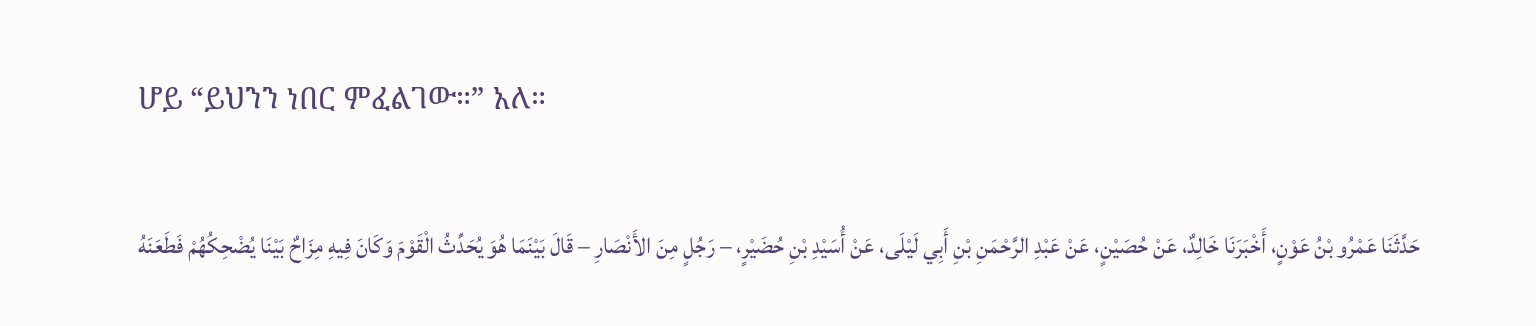ሆይ “ይህንን ነበር ምፈልገው።” አለ።

حَدَّثَنَا عَمْرُو بْنُ عَوْنٍ، أَخْبَرَنَا خَالِدٌ، عَنْ حُصَيْنٍ، عَنْ عَبْدِ الرَّحْمَنِ بْنِ أَبِي لَيْلَى، عَنْ أُسَيْدِ بْنِ حُضَيْرٍ، – رَجُلٍ مِنَ الأَنْصَارِ – قَالَ بَيْنَمَا هُوَ يُحَدِّثُ الْقَوْمَ وَكَانَ فِيهِ مِزَاحٌ بَيْنَا يُضْحِكُهُمْ فَطَعَنَهُ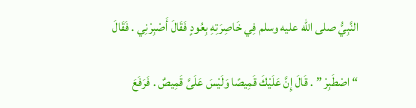النَّبِيُّ صلى الله عليه وسلم فِي خَاصِرَتِهِ بِعُودٍ فَقَالَ أَصْبِرْنِي . فَقَالَ

“ اصْطَبِرْ ” . قَالَ إِنَّ عَلَيْكَ قَمِيصًا وَلَيْسَ عَلَىَّ قَمِيصٌ . فَرَفَعَ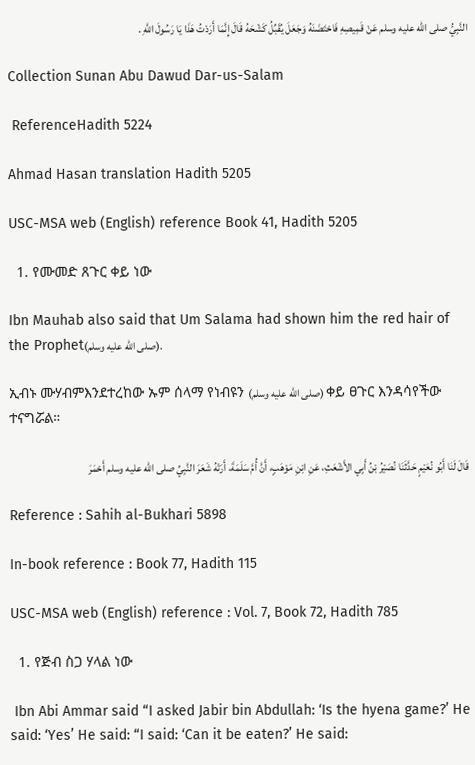النَّبِيُّ صلى الله عليه وسلم عَنْ قَمِيصِهِ فَاحْتَضَنَهُ وَجَعَلَ يُقَبِّلُ كَشْحَهُ قَالَ إِنَّمَا أَرَدْتُ هَذَا يَا رَسُولَ اللَّهِ .

Collection Sunan Abu Dawud Dar-us-Salam

 ReferenceHadith 5224

Ahmad Hasan translation Hadith 5205

USC-MSA web (English) reference Book 41, Hadith 5205

  1. የሙመድ ጸጉር ቀይ ነው

Ibn Mauhab also said that Um Salama had shown him the red hair of the Prophet(صلى الله عليه وسلم).

ኢብኑ ሙሃብምእንደተረከው ኡም ሰላማ የነብዩን (صلى الله عليه وسلم) ቀይ ፀጉር እንዳሳየችው ተናግሯል።

قَالَ لَنَا أَبُو نُعَيْمٍ حَدَّثَنَا نُصَيْرُ بْنُ أَبِي الأَشْعَثِ، عَنِ ابْنِ مَوْهَبٍ، أَنَّ أُمَّ سَلَمَةَ، أَرَتْهُ شَعَرَ النَّبِيِّ صلى الله عليه وسلم أَحْمَرَ

Reference : Sahih al-Bukhari 5898

In-book reference : Book 77, Hadith 115

USC-MSA web (English) reference : Vol. 7, Book 72, Hadith 785

  1. የጅብ ስጋ ሃላል ነው

 Ibn Abi Ammar said “I asked Jabir bin Abdullah: ‘Is the hyena game?’ He said: ‘Yes’ He said: “I said: ‘Can it be eaten?’ He said: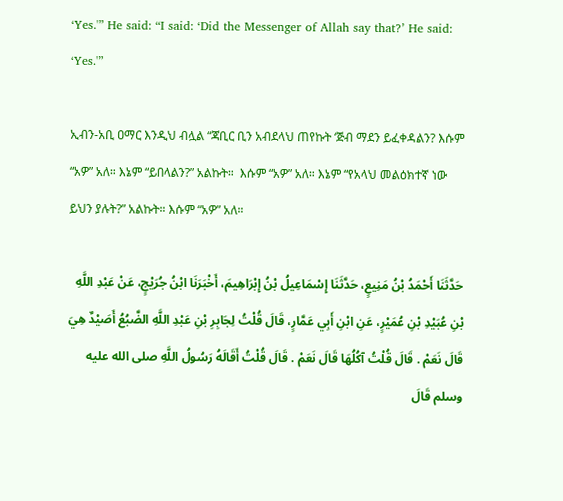‘Yes.'” He said: “I said: ‘Did the Messenger of Allah say that?’ He said: ‘Yes.'”

ኢብን-አቢ ዐማር እንዲህ ብሏል “ጃቢር ቢን አብደላህ ጠየኩት ‘ጅብ ማደን ይፈቀዳልን? እሱም “አዎ” አለ። እኔም “ይበላልን?” አልኩት።  እሱም “አዎ” አለ። እኔም “የአላህ መልዕክተኛ ነው ይህን ያሉት?” አልኩት። እሱም “አዎ” አለ።

حَدَّثَنَا أَحْمَدُ بْنُ مَنِيعٍ، حَدَّثَنَا إِسْمَاعِيلُ بْنُ إِبْرَاهِيمَ، أَخْبَرَنَا ابْنُ جُرَيْجٍ، عَنْ عَبْدِ اللَّهِ بْنِ عُبَيْدِ بْنِ عُمَيْرٍ، عَنِ ابْنِ أَبِي عَمَّارٍ، قَالَ قُلْتُ لِجَابِرِ بْنِ عَبْدِ اللَّهِ الضَّبُعُ أَصَيْدٌ هِيَ قَالَ نَعَمْ . قَالَ قُلْتُ آكُلُهَا قَالَ نَعَمْ . قَالَ قُلْتُ أَقَالَهُ رَسُولُ اللَّهِ صلى الله عليه وسلم قَالَ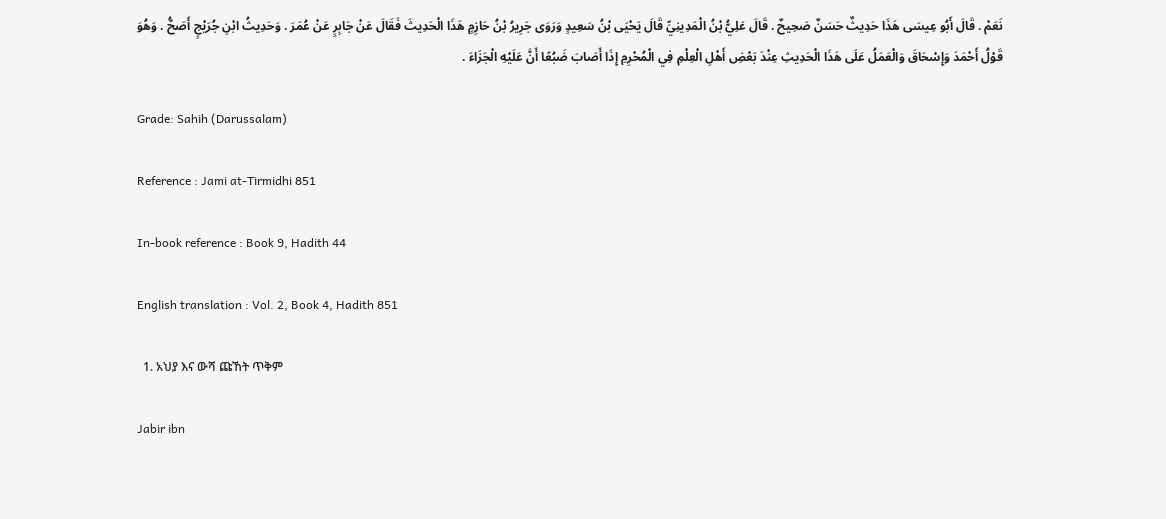نَعَمْ . قَالَ أَبُو عِيسَى هَذَا حَدِيثٌ حَسَنٌ صَحِيحٌ . قَالَ عَلِيُّ بْنُ الْمَدِينِيِّ قَالَ يَحْيَى بْنُ سَعِيدٍ وَرَوَى جَرِيرُ بْنُ حَازِمٍ هَذَا الْحَدِيثَ فَقَالَ عَنْ جَابِرٍ عَنْ عُمَرَ . وَحَدِيثُ ابْنِ جُرَيْجٍ أَصَحُّ . وَهُوَ قَوْلُ أَحْمَدَ وَإِسْحَاقَ وَالْعَمَلُ عَلَى هَذَا الْحَدِيثِ عِنْدَ بَعْضِ أَهْلِ الْعِلْمِ فِي الْمُحْرِمِ إِذَا أَصَابَ ضَبُعًا أَنَّ عَلَيْهِ الْجَزَاءَ .

Grade: Sahih (Darussalam)

Reference : Jami at-Tirmidhi 851

In-book reference : Book 9, Hadith 44

English translation : Vol. 2, Book 4, Hadith 851

  1. አህያ እና ውሻ ጩኸት ጥቅም

Jabir ibn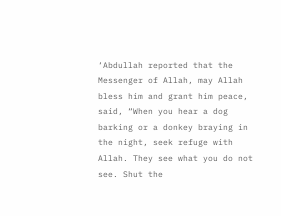‘Abdullah reported that the Messenger of Allah, may Allah bless him and grant him peace, said, “When you hear a dog barking or a donkey braying in the night, seek refuge with Allah. They see what you do not see. Shut the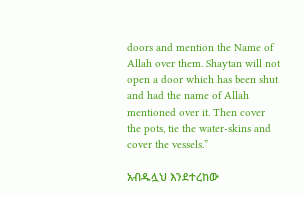doors and mention the Name of Allah over them. Shaytan will not open a door which has been shut and had the name of Allah mentioned over it. Then cover the pots, tie the water-skins and cover the vessels.”

አብዱሏህ እንደተረከው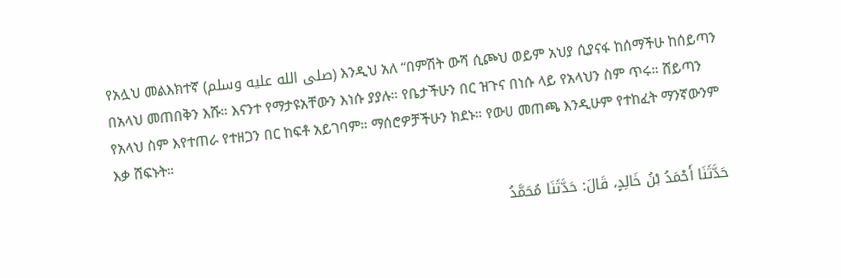የአሏህ መልእክተኛ (صلى الله عليه وسلم) እንዲህ አለ “በምሽት ውሻ ሲጮህ ወይም አህያ ሲያናፋ ከሰማችሁ ከሰይጣን በአላህ መጠበቅን እሹ። እናንተ የማታዩአቸውን እነሱ ያያሉ። የቤታችሁን በር ዝጉና በነሱ ላይ የአላህን ስም ጥሩ። ሸይጣን የአላህ ስም እየተጠራ የተዘጋን በር ከፍቶ አይገባም። ማሰሮዎቻችሁን ክደኑ። የውሀ መጠጫ እንዲሁም የተከፈት ማንኛውንም እቃ ሸፍኑት።

حَدَّثَنَا أَحْمَدُ بْنُ خَالِدٍ، قَالَ: حَدَّثَنَا مُحَمَّدُ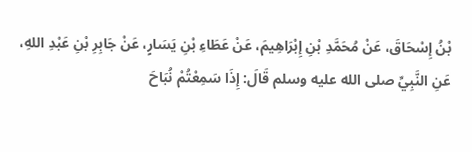بْنُ إِسْحَاقَ، عَنْ مُحَمَّدِ بْنِ إِبْرَاهِيمَ، عَنْ عَطَاءِ بْنِ يَسَارٍ، عَنْ جَابِرِ بْنِ عَبْدِ اللهِ، عَنِ النَّبِيِّ صلى الله عليه وسلم قَالَ: إِذَا سَمِعْتُمْ نُبَاحَ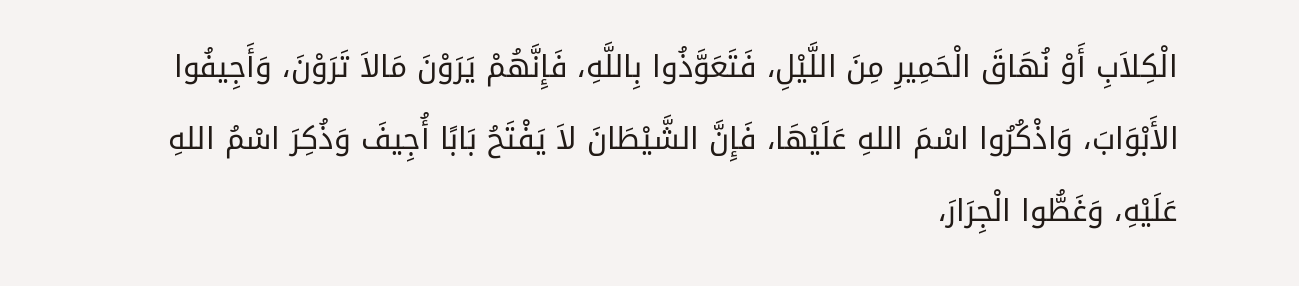الْكِلاَبِ أَوْ نُهَاقَ الْحَمِيرِ مِنَ اللَّيْلِ، فَتَعَوَّذُوا بِاللَّهِ، فَإِنَّهُمْ يَرَوْنَ مَالاَ تَرَوْنَ، وَأَجِيفُوا الأَبْوَابَ، وَاذْكُرُوا اسْمَ اللهِ عَلَيْهَا، فَإِنَّ الشَّيْطَانَ لاَ يَفْتَحُ بَابًا أُجِيفَ وَذُكِرَ اسْمُ اللهِ عَلَيْهِ، وَغَطُّوا الْجِرَارَ،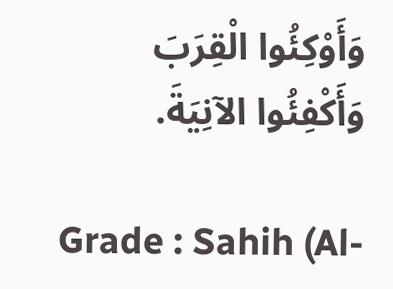وَأَوْكِئُوا الْقِرَبَ وَأَكْفِئُوا الآنِيَةَ.

Grade : Sahih (Al-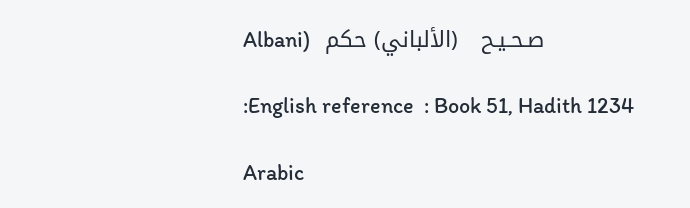Albani)   صـحـيـح   (الألباني) حكم

:English reference  : Book 51, Hadith 1234

Arabic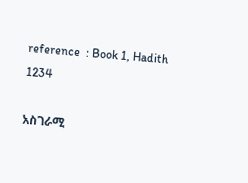reference  : Book 1, Hadith 1234

አስገራሚ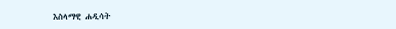እስላማዊ ሐዲሳት